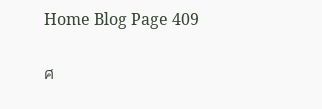Home Blog Page 409

ศ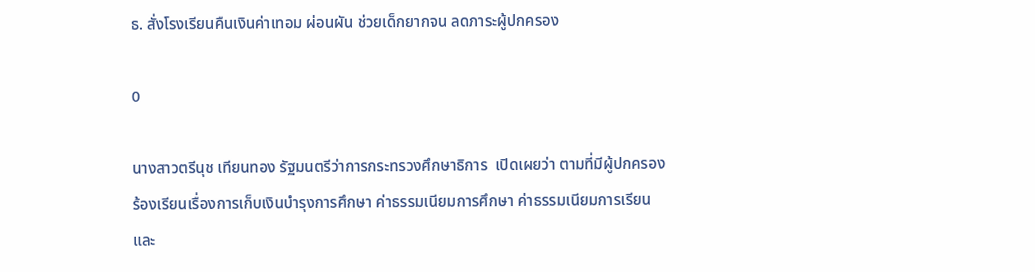ธ. สั่งโรงเรียนคืนเงินค่าเทอม ผ่อนผัน ช่วยเด็กยากจน ลดภาระผู้ปกครอง

0

นางสาวตรีนุช เทียนทอง รัฐมนตรีว่าการกระทรวงศึกษาธิการ  เปิดเผยว่า ตามที่มีผู้ปกครองร้องเรียนเรื่องการเก็บเงินบำรุงการศึกษา ค่าธรรมเนียมการศึกษา ค่าธรรมเนียมการเรียน และ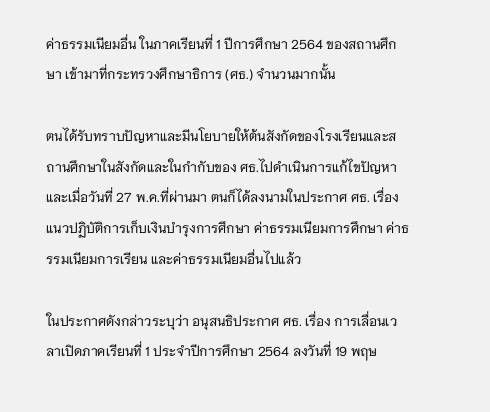ค่าธรรมเนียมอื่น ในภาคเรียนที่ 1 ปีการศึกษา 2564 ของสถานศึกษา เข้ามาที่กระทรวงศึกษาธิการ (ศธ.) จำนวนมากนั้น

ตนได้รับทราบปัญหาและมีนโยบายให้ต้นสังกัดของโรงเรียนและสถานศึกษาในสังกัดและในกำกับของ ศธ.ไปดำเนินการแก้ไขปัญหา และเมื่อวันที่ 27 พ.ค.ที่ผ่านมา ตนก็ได้ลงนามในประกาศ ศธ. เรื่อง แนวปฏิบัติการเก็บเงินบำรุงการศึกษา ค่าธรรมเนียมการศึกษา ค่าธรรมเนียมการเรียน และค่าธรรมเนียมอื่นไปแล้ว

ในประกาศดังกล่าวระบุว่า อนุสนธิประกาศ ศธ. เรื่อง การเลื่อนเวลาเปิดภาคเรียนที่ 1 ประจำปีการศึกษา 2564 ลงวันที่ 19 พฤษ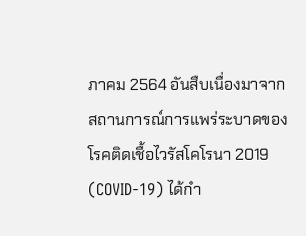ภาคม 2564 อันสืบเนื่องมาจากสถานการณ์การแพร่ระบาดของโรคติดเชื้อไวรัสโคโรนา 2019 (COVID-19) ได้กำ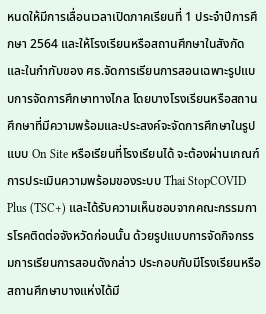หนดให้มีการเลื่อนเวลาเปิดภาคเรียนที่ 1 ประจำปีการศึกษา 2564 และให้โรงเรียนหรือสถานศึกษาในสังกัดและในกำกับของ ศธ.จัดการเรียนการสอนเฉพาะรูปแบบการจัดการศึกษาทางไกล โดยบางโรงเรียนหรือสถานศึกษาที่มีความพร้อมและประสงค์จะจัดการศึกษาในรูปแบบ On Site หรือเรียนที่โรงเรียนได้ จะต้องผ่านเกณฑ์การประเมินความพร้อมของระบบ Thai StopCOVID Plus (TSC+) และได้รับความเห็นชอบจากคณะกรรมการโรคติดต่อจังหวัดก่อนนั้น ด้วยรูปแบบการจัดกิจกรรมการเรียนการสอนดังกล่าว ประกอบกับมีโรงเรียนหรือสถานศึกษาบางแห่งได้มี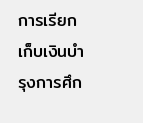การเรียกเก็บเงินบำรุงการศึก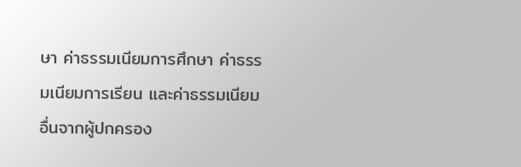ษา ค่าธรรมเนียมการศึกษา ค่าธรรมเนียมการเรียน และค่าธรรมเนียมอื่นจากผู้ปกครอง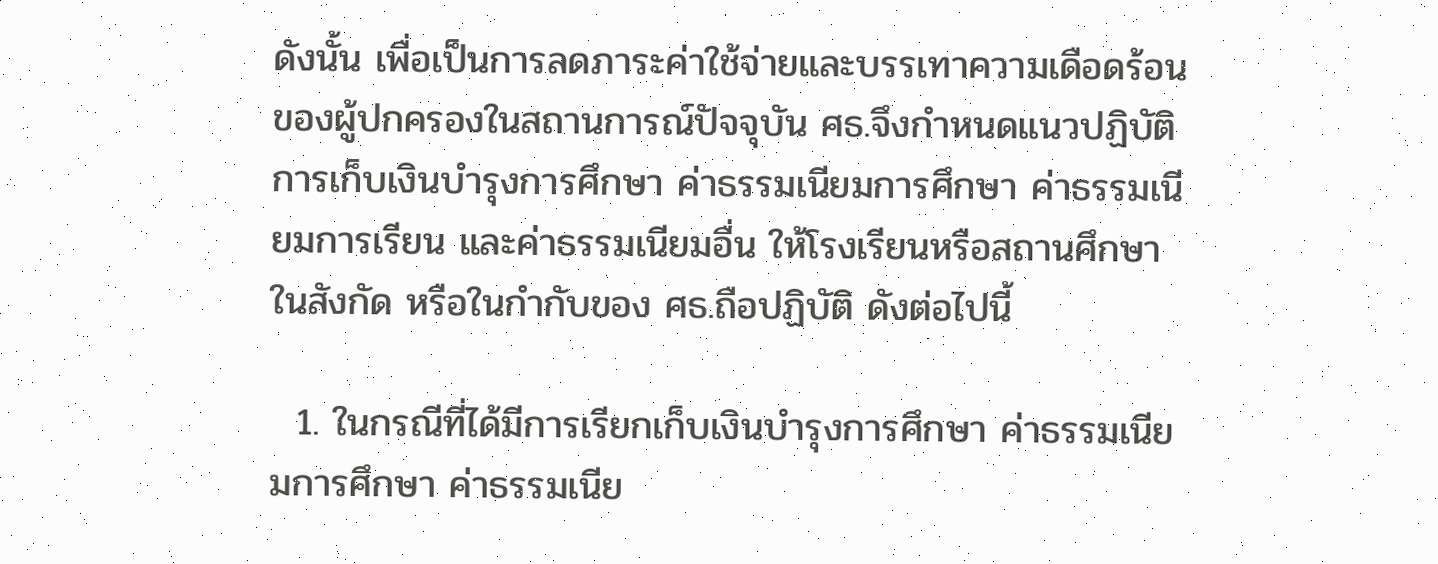ดังนั้น เพื่อเป็นการลดภาระค่าใช้จ่ายและบรรเทาความเดือดร้อนของผู้ปกครองในสถานการณ์ปัจจุบัน ศธ.จึงกำหนดแนวปฏิบัติการเก็บเงินบำรุงการศึกษา ค่าธรรมเนียมการศึกษา ค่าธรรมเนียมการเรียน และค่าธรรมเนียมอื่น ให้โรงเรียนหรือสถานศึกษาในสังกัด หรือในกำกับของ ศธ.ถือปฏิบัติ ดังต่อไปนี้

  1. ในกรณีที่ได้มีการเรียกเก็บเงินบำรุงการศึกษา ค่าธรรมเนียมการศึกษา ค่าธรรมเนีย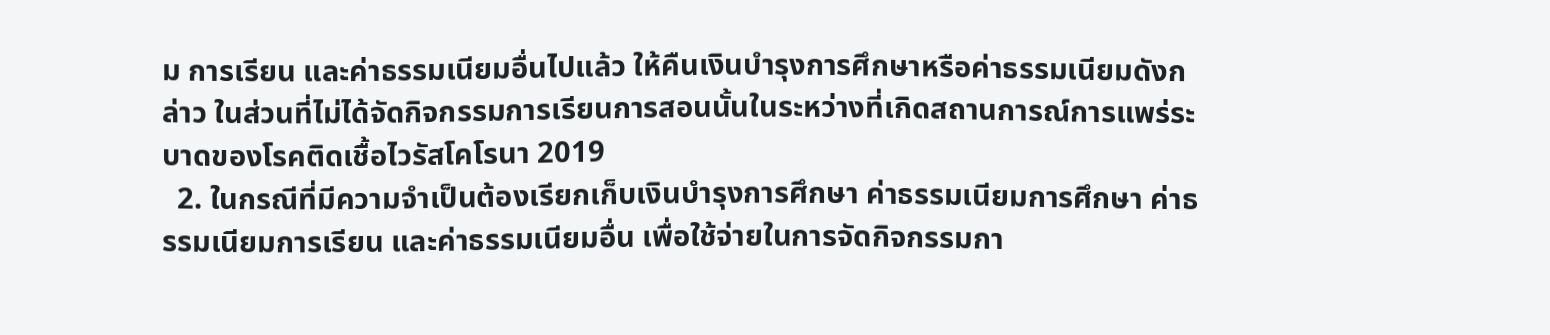ม การเรียน และค่าธรรมเนียมอื่นไปแล้ว ให้คืนเงินบำรุงการศึกษาหรือค่าธรรมเนียมดังกล่าว ในส่วนที่ไม่ได้จัดกิจกรรมการเรียนการสอนนั้นในระหว่างที่เกิดสถานการณ์การแพร่ระบาดของโรคติดเชื้อไวรัสโคโรนา 2019
  2. ในกรณีที่มีความจำเป็นต้องเรียกเก็บเงินบำรุงการศึกษา ค่าธรรมเนียมการศึกษา ค่าธรรมเนียมการเรียน และค่าธรรมเนียมอื่น เพื่อใช้จ่ายในการจัดกิจกรรมกา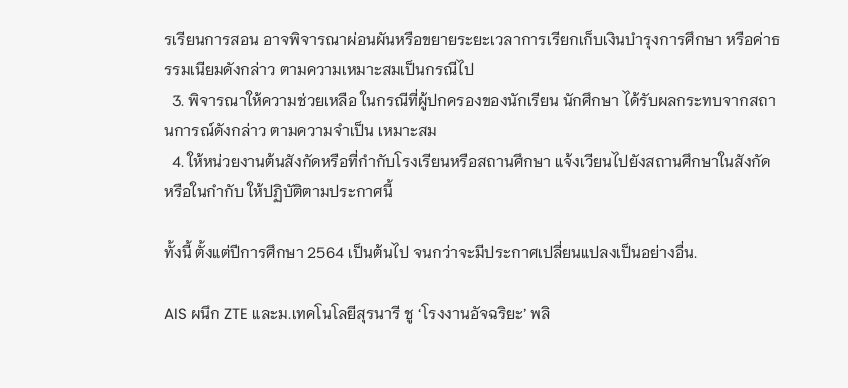รเรียนการสอน อาจพิจารณาผ่อนผันหรือขยายระยะเวลาการเรียกเก็บเงินบำรุงการศึกษา หรือค่าธรรมเนียมดังกล่าว ตามความเหมาะสมเป็นกรณีไป
  3. พิจารณาให้ความช่วยเหลือ ในกรณีที่ผู้ปกครองของนักเรียน นักศึกษา ได้รับผลกระทบจากสถานการณ์ดังกล่าว ตามความจำเป็น เหมาะสม
  4. ให้หน่วยงานต้นสังกัดหรือที่กำกับโรงเรียนหรือสถานศึกษา แจ้งเวียนไปยังสถานศึกษาในสังกัด หรือในกำกับ ให้ปฏิบัติตามประกาศนี้

ทั้งนี้ ตั้งแต่ปีการศึกษา 2564 เป็นต้นไป จนกว่าจะมีประกาศเปลี่ยนแปลงเป็นอย่างอื่น.

AIS ผนึก ZTE และม.เทคโนโลยีสุรนารี ชู ‘โรงงานอัจฉริยะ’ พลิ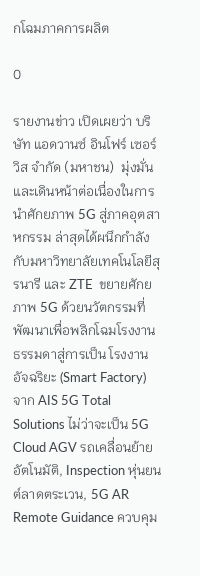กโฉมภาคการผลิต

0

รายงานข่าว เปิดเผยว่า บริษัท แอดวานซ์ อินโฟร์ เซอร์วิส จำกัด (มหาชน)  มุ่งมั่นและเดินหน้าต่อเนื่องในการนำศักยภาพ 5G สู่ภาคอุตสาหกรรม ล่าสุดได้ผนึกกำลังกับมหาวิทยาลัยเทคโนโลยีสุรนารี และ ZTE  ขยายศักยภาพ 5G ด้วยนวัตกรรมที่พัฒนาเพื่อพลิกโฉมโรงงานธรรมดาสู่การเป็น โรงงานอัจฉริยะ (Smart Factory) จาก AIS 5G Total Solutions ไม่ว่าจะเป็น 5G Cloud AGV รถเคลื่อนย้ายอัตโนมัติ, Inspection หุ่นยนต์ลาดตระเวน, 5G AR Remote Guidance ควบคุม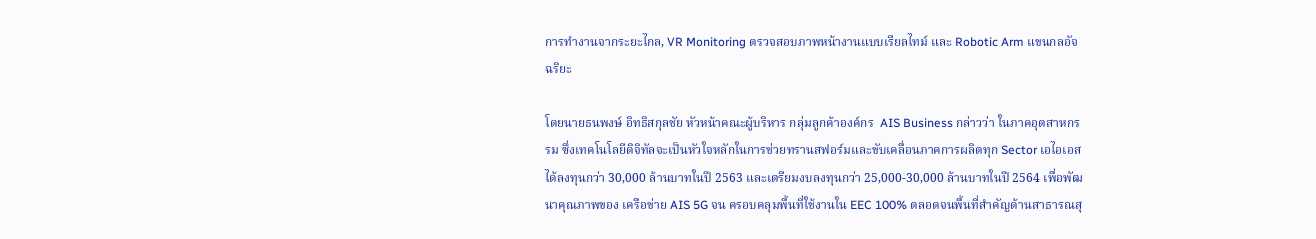การทำงานจากระยะไกล, VR Monitoring ตรวจสอบภาพหน้างานแบบเรียลไทม์ และ Robotic Arm แขนกลอัจฉริยะ

โดยนายธนพงษ์ อิทธิสกุลชัย หัวหน้าคณะผู้บริหาร กลุ่มลูกค้าองค์กร  AIS Business กล่าวว่า ในภาคอุตสาหกรรม ซึ่งเทคโนโลยีดิจิทัลจะเป็นหัวใจหลักในการช่วยทรานสฟอร์มและขับเคลื่อนภาคการผลิตทุก Sector เอไอเอสได้ลงทุนกว่า 30,000 ล้านบาทในปี 2563 และเตรียมงบลงทุนกว่า 25,000-30,000 ล้านบาทในปี 2564 เพื่อพัฒนาคุณภาพของ เครือข่าย AIS 5G จน ครอบคลุมพื้นที่ใช้งานใน EEC 100% ตลอดจนพื้นที่สำคัญด้านสาธารณสุ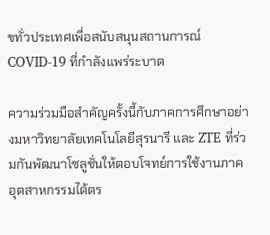ขทั่วประเทศเพื่อสนับสนุนสถานการณ์ COVID-19 ที่กำลังแพร่ระบาด

ความร่วมมือสำคัญครั้งนี้กับภาคการศึกษาอย่างมหาวิทยาลัยเทคโนโลยีสุรนารี และ ZTE ที่ร่วมกันพัฒนาโซลูชั่นให้ตอบโจทย์การใช้งานภาคอุตสาหกรรมได้ตร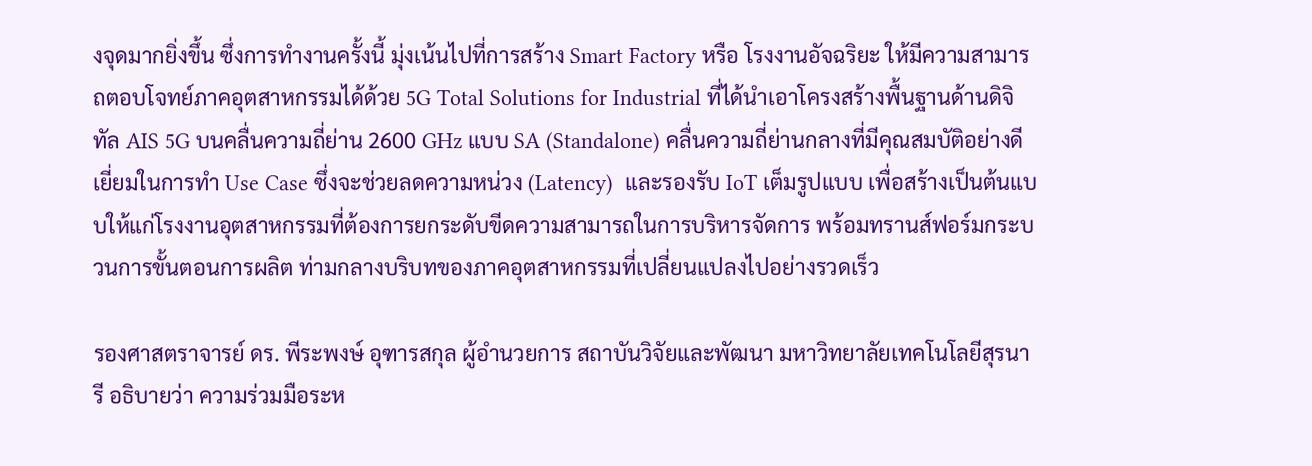งจุดมากยิ่งขึ้น ซึ่งการทำงานครั้งนี้ มุ่งเน้นไปที่การสร้าง Smart Factory หรือ โรงงานอัจฉริยะ ให้มีความสามารถตอบโจทย์ภาคอุตสาหกรรมได้ด้วย 5G Total Solutions for Industrial ที่ได้นำเอาโครงสร้างพื้นฐานด้านดิจิทัล AIS 5G บนคลื่นความถี่ย่าน 2600 GHz แบบ SA (Standalone) คลื่นความถี่ย่านกลางที่มีคุณสมบัติอย่างดีเยี่ยมในการทำ Use Case ซึ่งจะช่วยลดความหน่วง (Latency)  และรองรับ IoT เต็มรูปแบบ เพื่อสร้างเป็นต้นแบบให้แก่โรงงานอุตสาหกรรมที่ต้องการยกระดับขีดความสามารถในการบริหารจัดการ พร้อมทรานส์ฟอร์มกระบวนการขั้นตอนการผลิต ท่ามกลางบริบทของภาคอุตสาหกรรมที่เปลี่ยนแปลงไปอย่างรวดเร็ว

รองศาสตราจารย์ ดร. พีระพงษ์ อุฑารสกุล ผู้อำนวยการ สถาบันวิจัยและพัฒนา มหาวิทยาลัยเทคโนโลยีสุรนารี อธิบายว่า ความร่วมมือระห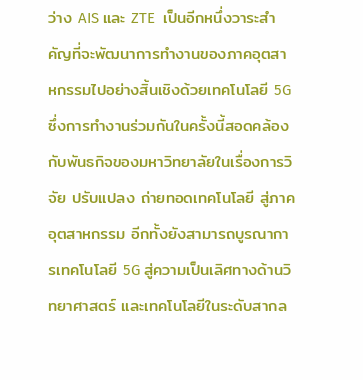ว่าง AIS และ ZTE  เป็นอีกหนึ่งวาระสำคัญที่จะพัฒนาการทำงานของภาคอุตสาหกรรมไปอย่างสิ้นเชิงด้วยเทคโนโลยี 5G ซึ่งการทำงานร่วมกันในครั้งนี้สอดคล้องกับพันธกิจของมหาวิทยาลัยในเรื่องการวิจัย ปรับแปลง ถ่ายทอดเทคโนโลยี สู่ภาคอุตสาหกรรม อีกทั้งยังสามารถบูรณาการเทคโนโลยี 5G สู่ความเป็นเลิศทางด้านวิทยาศาสตร์ และเทคโนโลยีในระดับสากล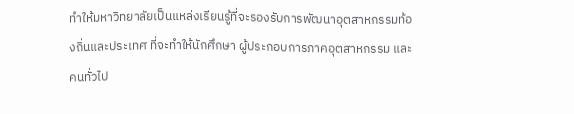ทำให้มหาวิทยาลัยเป็นแหล่งเรียนรู้ที่จะรองรับการพัฒนาอุตสาหกรรมท้องถิ่นและประเทศ ที่จะทำให้นักศึกษา ผู้ประกอบการภาคอุตสาหกรรม และคนทั่วไป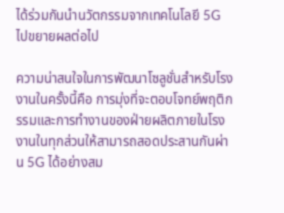ได้ร่วมกันนำนวัตกรรมจากเทคโนโลยี 5G ไปขยายผลต่อไป

ความน่าสนใจในการพัฒนาโซลูชั่นสำหรับโรงงานในครั้งนี้คือ การมุ่งที่จะตอบโจทย์พฤติกรรมและการทำงานของฝ่ายผลิตภายในโรงงานในทุกส่วนให้สามารถสอดประสานกันผ่าน 5G ได้อย่างสม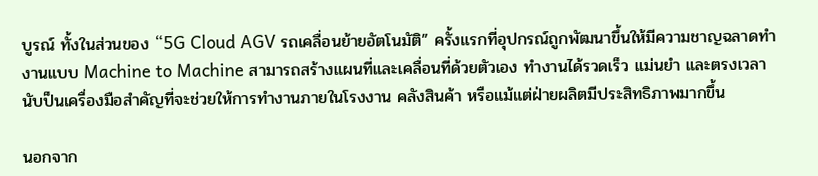บูรณ์ ทั้งในส่วนของ “5G Cloud AGV รถเคลื่อนย้ายอัตโนมัติ” ครั้งแรกที่อุปกรณ์ถูกพัฒนาขึ้นให้มีความชาญฉลาดทำงานแบบ Machine to Machine สามารถสร้างแผนที่และเคลื่อนที่ด้วยตัวเอง ทำงานได้รวดเร็ว แม่นยำ และตรงเวลา นับป็นเครื่องมือสำคัญที่จะช่วยให้การทำงานภายในโรงงาน คลังสินค้า หรือแม้แต่ฝ่ายผลิตมีประสิทธิภาพมากขึ้น

นอกจาก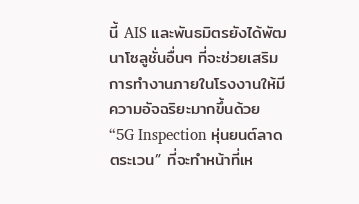นี้ AIS และพันธมิตรยังได้พัฒนาโซลูชั่นอื่นๆ ที่จะช่วยเสริมการทำงานภายในโรงงานให้มีความอัจฉริยะมากขึ้นด้วย “5G Inspection หุ่นยนต์ลาดตระเวน” ที่จะทำหน้าที่เห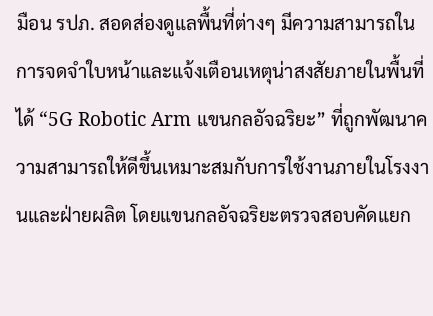มือน รปภ. สอดส่องดูแลพื้นที่ต่างๆ มีความสามารถในการจดจำใบหน้าและแจ้งเตือนเหตุน่าสงสัยภายในพื้นที่ได้ “5G Robotic Arm แขนกลอัจฉริยะ” ที่ถูกพัฒนาความสามารถให้ดีขึ้นเหมาะสมกับการใช้งานภายในโรงงานและฝ่ายผลิต โดยแขนกลอัจฉริยะตรวจสอบคัดแยก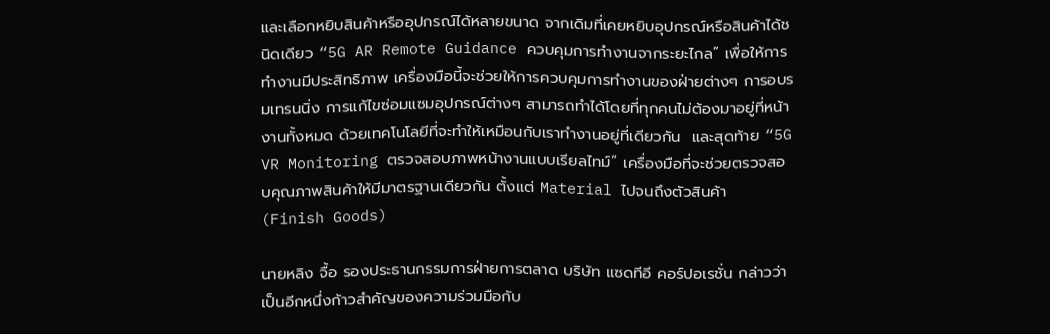และเลือกหยิบสินค้าหรืออุปกรณ์ได้หลายขนาด จากเดิมที่เคยหยิบอุปกรณ์หรือสินค้าได้ชนิดเดียว “5G AR Remote Guidance ควบคุมการทำงานจากระยะไกล” เพื่อให้การทำงานมีประสิทธิภาพ เครื่องมือนี้จะช่วยให้การควบคุมการทำงานของฝ่ายต่างๆ การอบรมเทรนนิ่ง การแก้ไขซ่อมแซมอุปกรณ์ต่างๆ สามารถทำได้โดยที่ทุกคนไม่ต้องมาอยู่ที่หน้างานทั้งหมด ด้วยเทคโนโลยีที่จะทำให้เหมือนกับเราทำงานอยู่ที่เดียวกัน  และสุดท้าย “5G VR Monitoring ตรวจสอบภาพหน้างานแบบเรียลไทม์” เครื่องมือที่จะช่วยตรวจสอบคุณภาพสินค้าให้มีมาตรฐานเดียวกัน ตั้งแต่ Material ไปจนถึงตัวสินค้า (Finish Goods)

นายหลิง จื้อ รองประธานกรรมการฝ่ายการตลาด บริษัท แซดทีอี คอร์ปอเรชั่น กล่าวว่า เป็นอีกหนึ่งก้าวสำคัญของความร่วมมือกับ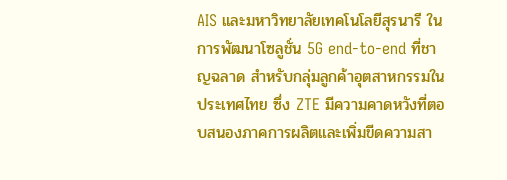AIS และมหาวิทยาลัยเทคโนโลยีสุรนารี ในการพัฒนาโซลูชั่น 5G end-to-end ที่ชาญฉลาด สำหรับกลุ่มลูกค้าอุตสาหกรรมในประเทศไทย ซึ่ง ZTE มีความคาดหวังที่ตอบสนองภาคการผลิตและเพิ่มขีดความสา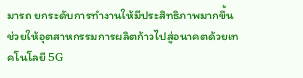มารถ ยกระดับการทำงานให้มีประสิทธิภาพมากขึ้น ช่วยให้อุตสาหกรรมการผลิตก้าวไปสู่อนาคตด้วยเทคโนโลยี 5G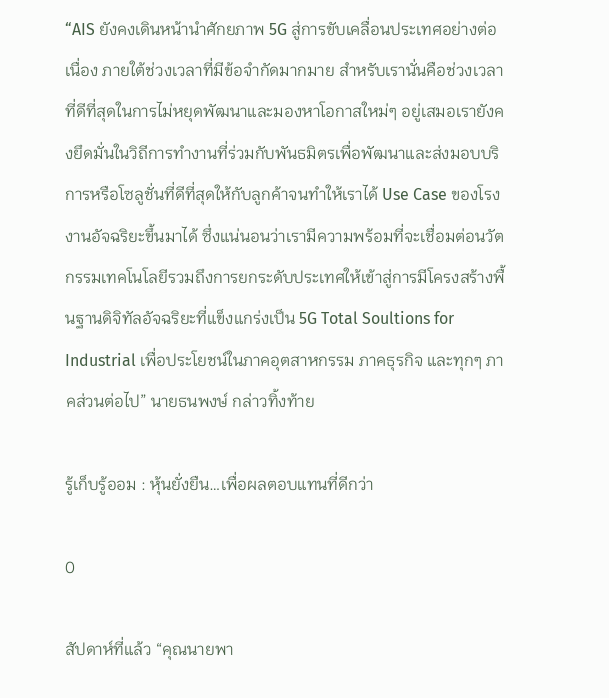“AIS ยังคงเดินหน้านำศักยภาพ 5G สู่การขับเคลื่อนประเทศอย่างต่อเนื่อง ภายใต้ช่วงเวลาที่มีข้อจำกัดมากมาย สำหรับเรานั่นคือช่วงเวลาที่ดีที่สุดในการไม่หยุดพัฒนาและมองหาโอกาสใหม่ๆ อยู่เสมอเรายังคงยึดมั่นในวิถีการทำงานที่ร่วมกับพันธมิตรเพื่อพัฒนาและส่งมอบบริการหรือโซลูชั่นที่ดีที่สุดให้กับลูกค้าจนทำให้เราได้ Use Case ของโรงงานอัจฉริยะขึ้นมาได้ ซึ่งแน่นอนว่าเรามีความพร้อมที่จะเชื่อมต่อนวัตกรรมเทคโนโลยีรวมถึงการยกระดับประเทศให้เข้าสู่การมีโครงสร้างพื้นฐานดิจิทัลอัจฉริยะที่แข็งแกร่งเป็น 5G Total Soultions for Industrial เพื่อประโยชน์ในภาคอุตสาหกรรม ภาคธุรกิจ และทุกๆ ภาคส่วนต่อไป” นายธนพงษ์ กล่าวทิ้งท้าย

รู้เก็บรู้ออม : หุ้นยั่งยืน…เพื่อผลตอบแทนที่ดีกว่า

0

สัปดาห์ที่แล้ว “คุณนายพา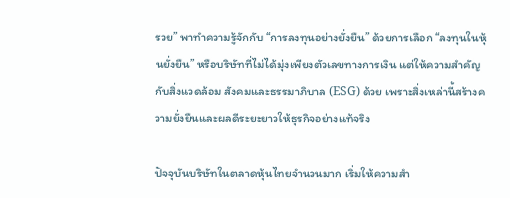รวย” พาทำความรู้จักกับ “การลงทุนอย่างยั่งยืน” ด้วยการเลือก “ลงทุนในหุ้นยั่งยืน” หรือบริษัทที่ไม่ได้มุ่งเพียงตัวเลขทางการเงิน แต่ให้ความสำคัญกับสิ่งแวดล้อม สังคมและธรรมาภิบาล (ESG) ด้วย เพราะสิ่งเหล่านี้สร้างความยั่งยืนและผลดีระยะยาวให้ธุรกิจอย่างแท้จริง

ปัจจุบันบริษัทในตลาดหุ้นไทยจำนวนมาก เริ่มให้ความสำ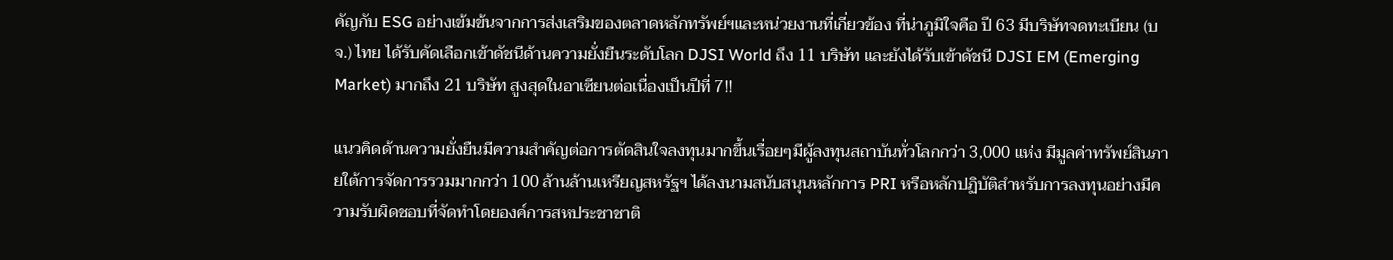คัญกับ ESG อย่างเข้มข้นจากการส่งเสริมของตลาดหลักทรัพย์ฯและหน่วยงานที่เกี่ยวข้อง ที่น่าภูมิใจคือ ปี 63 มีบริษัทจดทะเบียน (บจ.) ไทย ได้รับคัดเลือกเข้าดัชนีด้านความยั่งยืนระดับโลก DJSI World ถึง 11 บริษัท และยังได้รับเข้าดัชนี DJSI EM (Emerging Market) มากถึง 21 บริษัท สูงสุดในอาเซียนต่อเนื่องเป็นปีที่ 7!!

แนวคิดด้านความยั่งยืนมีความสำคัญต่อการตัดสินใจลงทุนมากขึ้นเรื่อยๆมีผู้ลงทุนสถาบันทั่วโลกกว่า 3,000 แห่ง มีมูลค่าทรัพย์สินภายใต้การจัดการรวมมากกว่า 100 ล้านล้านเหรียญสหรัฐฯ ได้ลงนามสนับสนุนหลักการ PRI หรือหลักปฏิบัติสำหรับการลงทุนอย่างมีความรับผิดชอบที่จัดทำโดยองค์การสหประชาชาติ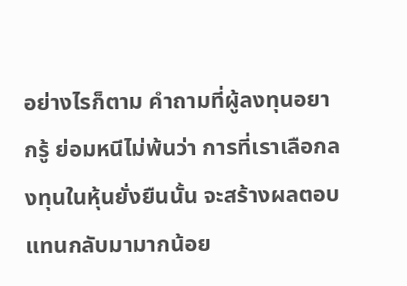อย่างไรก็ตาม คำถามที่ผู้ลงทุนอยากรู้ ย่อมหนีไม่พ้นว่า การที่เราเลือกลงทุนในหุ้นยั่งยืนนั้น จะสร้างผลตอบแทนกลับมามากน้อย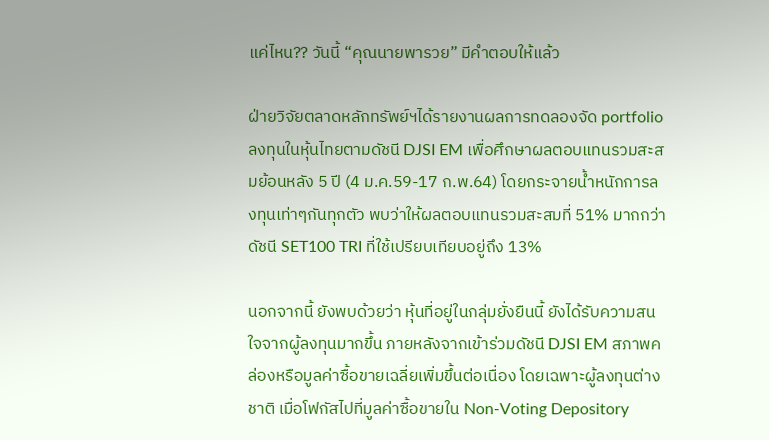แค่ไหน?? วันนี้ “คุณนายพารวย” มีคำตอบให้แล้ว

ฝ่ายวิจัยตลาดหลักทรัพย์ฯได้รายงานผลการทดลองจัด portfolio ลงทุนในหุ้นไทยตามดัชนี DJSI EM เพื่อศึกษาผลตอบแทนรวมสะสมย้อนหลัง 5 ปี (4 ม.ค.59-17 ก.พ.64) โดยกระจายน้ำหนักการลงทุนเท่าๆกันทุกตัว พบว่าให้ผลตอบแทนรวมสะสมที่ 51% มากกว่าดัชนี SET100 TRI ที่ใช้เปรียบเทียบอยู่ถึง 13%

นอกจากนี้ ยังพบด้วยว่า หุ้นที่อยู่ในกลุ่มยั่งยืนนี้ ยังได้รับความสนใจจากผู้ลงทุนมากขึ้น ภายหลังจากเข้าร่วมดัชนี DJSI EM สภาพคล่องหรือมูลค่าซื้อขายเฉลี่ยเพิ่มขึ้นต่อเนื่อง โดยเฉพาะผู้ลงทุนต่างชาติ เมื่อโฟกัสไปที่มูลค่าซื้อขายใน Non-Voting Depository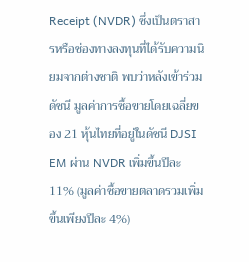Receipt (NVDR) ซึ่งเป็นตราสารหรือช่องทางลงทุนที่ได้รับความนิยมจากต่างชาติ พบว่าหลังเข้าร่วมดัชนี มูลค่าการซื้อขายโดยเฉลี่ยของ 21 หุ้นไทยที่อยู่ในดัชนี DJSI EM ผ่าน NVDR เพิ่มขึ้นปีละ 11% (มูลค่าซื้อขายตลาดรวมเพิ่มขึ้นเพียงปีละ 4%)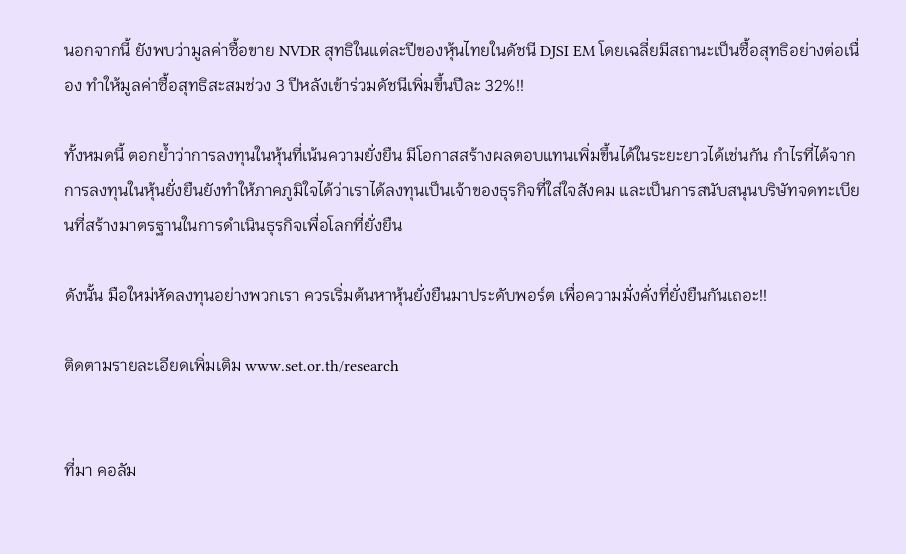นอกจากนี้ ยังพบว่ามูลค่าซื้อขาย NVDR สุทธิในแต่ละปีของหุ้นไทยในดัชนี DJSI EM โดยเฉลี่ยมีสถานะเป็นซื้อสุทธิอย่างต่อเนื่อง ทำให้มูลค่าซื้อสุทธิสะสมช่วง 3 ปีหลังเข้าร่วมดัชนีเพิ่มขึ้นปีละ 32%!!

ทั้งหมดนี้ ตอกย้ำว่าการลงทุนในหุ้นที่เน้นความยั่งยืน มีโอกาสสร้างผลตอบแทนเพิ่มขึ้นได้ในระยะยาวได้เช่นกัน กำไรที่ได้จากการลงทุนในหุ้นยั่งยืนยังทำให้ภาคภูมิใจได้ว่าเราได้ลงทุนเป็นเจ้าของธุรกิจที่ใส่ใจสังคม และเป็นการสนับสนุนบริษัทจดทะเบียนที่สร้างมาตรฐานในการดำเนินธุรกิจเพื่อโลกที่ยั่งยืน

ดังนั้น มือใหม่หัดลงทุนอย่างพวกเรา ควรเริ่มต้นหาหุ้นยั่งยืนมาประดับพอร์ต เพื่อความมั่งคั่งที่ยั่งยืนกันเถอะ!!

ติดตามรายละเอียดเพิ่มเติม www.set.or.th/research


ที่มา คอลัม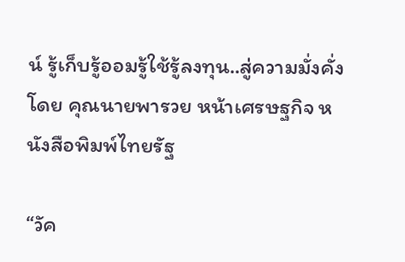น์ รู้เก็บรู้ออมรู้ใช้รู้ลงทุน..สู่ความมั่งคั่ง โดย คุณนายพารวย หน้าเศรษฐกิจ หนังสือพิมพ์ไทยรัฐ

“วัค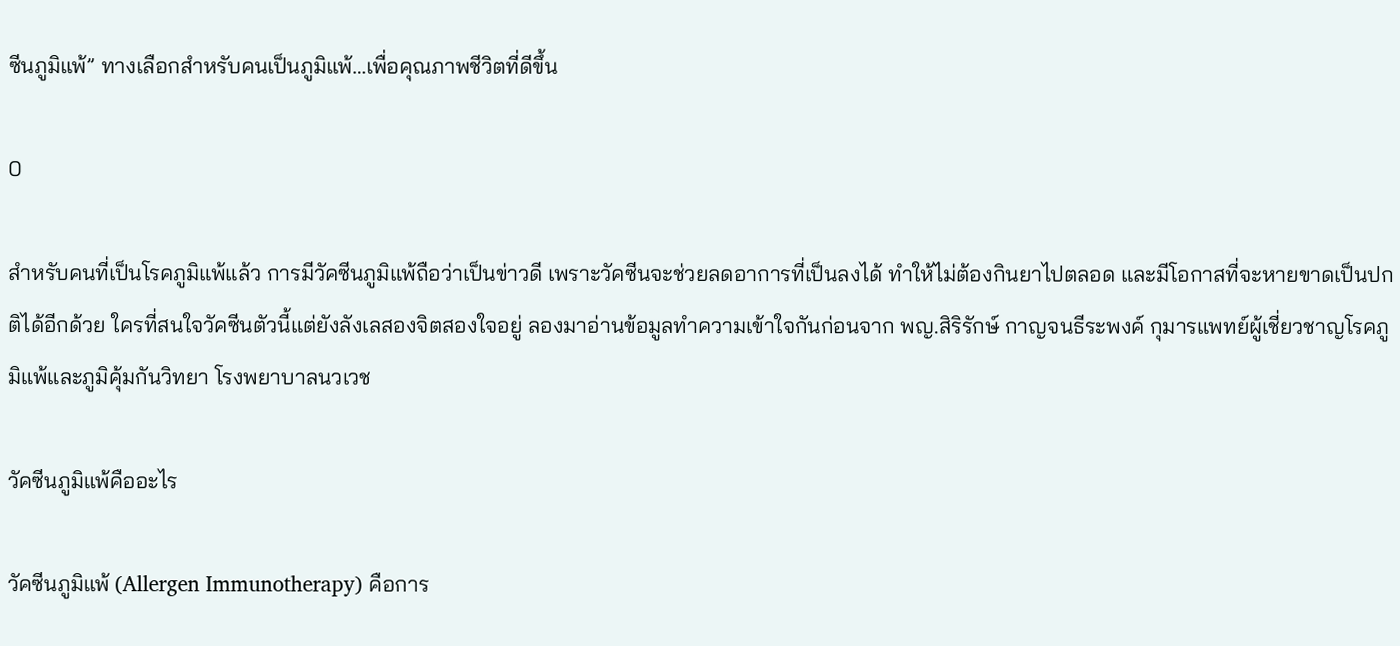ซีนภูมิแพ้” ทางเลือกสำหรับคนเป็นภูมิแพ้…เพื่อคุณภาพชีวิตที่ดีขึ้น

0

สำหรับคนที่เป็นโรคภูมิแพ้แล้ว การมีวัคซีนภูมิแพ้ถือว่าเป็นข่าวดี เพราะวัคซีนจะช่วยลดอาการที่เป็นลงได้ ทำให้ไม่ต้องกินยาไปตลอด และมีโอกาสที่จะหายขาดเป็นปกติได้อีกด้วย ใครที่สนใจวัคซีนตัวนี้แต่ยังลังเลสองจิตสองใจอยู่ ลองมาอ่านข้อมูลทำความเข้าใจกันก่อนจาก พญ.สิริรักษ์ กาญจนธีระพงค์ กุมารแพทย์ผู้เชี่ยวชาญโรคภูมิแพ้และภูมิคุ้มกันวิทยา โรงพยาบาลนวเวช

วัคซีนภูมิแพ้คืออะไร

วัคซีนภูมิแพ้ (Allergen Immunotherapy) คือการ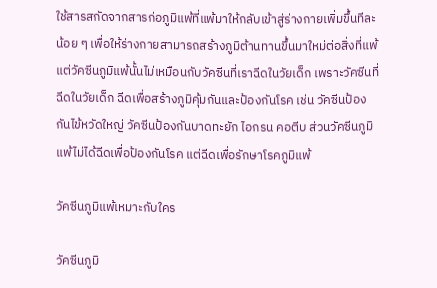ใช้สารสกัดจากสารก่อภูมิแพ้ที่แพ้มาให้กลับเข้าสู่ร่างกายเพิ่มขึ้นทีละน้อย ๆ เพื่อให้ร่างกายสามารถสร้างภูมิต้านทานขึ้นมาใหม่ต่อสิ่งที่แพ้ แต่วัคซีนภูมิแพ้นั้นไม่เหมือนกับวัคซีนที่เราฉีดในวัยเด็ก เพราะวัคซีนที่ฉีดในวัยเด็ก ฉีดเพื่อสร้างภูมิคุ้มกันและป้องกันโรค เช่น วัคซีนป้องกันไข้หวัดใหญ่ วัคซีนป้องกันบาดทะยัก ไอกรน คอตีบ ส่วนวัคซีนภูมิแพ้ไม่ได้ฉีดเพื่อป้องกันโรค แต่ฉีดเพื่อรักษาโรคภูมิแพ้

วัคซีนภูมิแพ้เหมาะกับใคร

วัคซีนภูมิ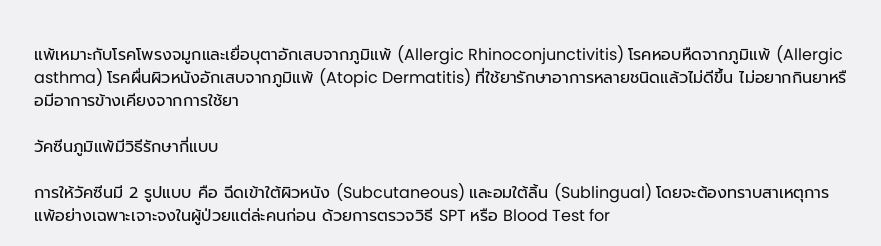แพ้เหมาะกับโรคโพรงจมูกและเยื่อบุตาอักเสบจากภูมิแพ้ (Allergic Rhinoconjunctivitis) โรคหอบหืดจากภูมิแพ้ (Allergic asthma) โรคผื่นผิวหนังอักเสบจากภูมิแพ้ (Atopic Dermatitis) ที่ใช้ยารักษาอาการหลายชนิดแล้วไม่ดีขึ้น ไม่อยากกินยาหรือมีอาการข้างเคียงจากการใช้ยา

วัคซีนภูมิแพ้มีวิธีรักษากี่แบบ

การให้วัคซีนมี 2 รูปแบบ คือ ฉีดเข้าใต้ผิวหนัง (Subcutaneous) และอมใต้ลิ้น (Sublingual) โดยจะต้องทราบสาเหตุการแพ้อย่างเฉพาะเจาะจงในผู้ป่วยแต่ล่ะคนก่อน ด้วยการตรวจวิธี SPT หรือ Blood Test for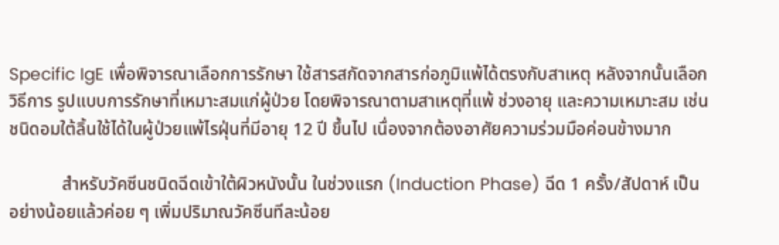Specific IgE เพื่อพิจารณาเลือกการรักษา ใช้สารสกัดจากสารก่อภูมิแพ้ได้ตรงกับสาเหตุ หลังจากนั้นเลือกวิธีการ รูปแบบการรักษาที่เหมาะสมแก่ผู้ป่วย โดยพิจารณาตามสาเหตุที่แพ้ ช่วงอายุ และความเหมาะสม เช่น ชนิดอมใต้ลิ้นใช้ได้ในผู้ป่วยแพ้ไรฝุ่นที่มีอายุ 12 ปี ขึ้นไป เนื่องจากต้องอาศัยความร่วมมือค่อนข้างมาก

            สำหรับวัคซีนชนิดฉีดเข้าใต้ผิวหนังนั้น ในช่วงแรก (Induction Phase) ฉีด 1 ครั้ง/สัปดาห์ เป็นอย่างน้อยแล้วค่อย ๆ เพิ่มปริมาณวัคซีนทีละน้อย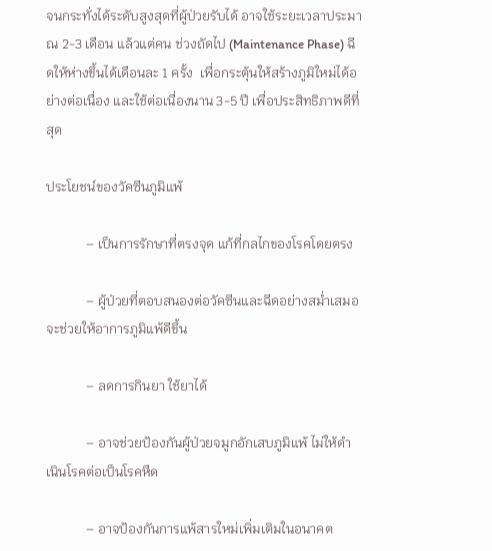จนกระทั่งได้ระดับสูงสุดที่ผู้ป่วยรับได้ อาจใช้ระยะเวลาประมาณ 2-3 เดือน แล้วแต่คน ช่วงถัดไป (Maintenance Phase) ฉีดให้ห่างขึ้นได้เดือนละ 1 ครั้ง  เพื่อกระตุ้นให้สร้างภูมิใหม่ได้อย่างต่อเนื่อง และใช้ต่อเนื่องนาน 3-5 ปี เพื่อประสิทธิภาพดีที่สุด

ประโยชน์ของวัคซีนภูมิแพ้

            – เป็นการรักษาที่ตรงจุด แก้ที่กลไกของโรคโดยตรง

            – ผู้ป่วยที่ตอบสนองต่อวัคซีนและฉีดอย่างสม่ำเสมอ จะช่วยให้อาการภูมิแพ้ดีขึ้น

            – ลดการกินยา ใช้ยาได้

            – อาจช่วยป้องกันผู้ป่วยจมูกอักเสบภูมิแพ้ ไม่ให้ดำเนินโรคต่อเป็นโรคหืด

            – อาจป้องกันการแพ้สารใหม่เพิ่มเติมในอนาคต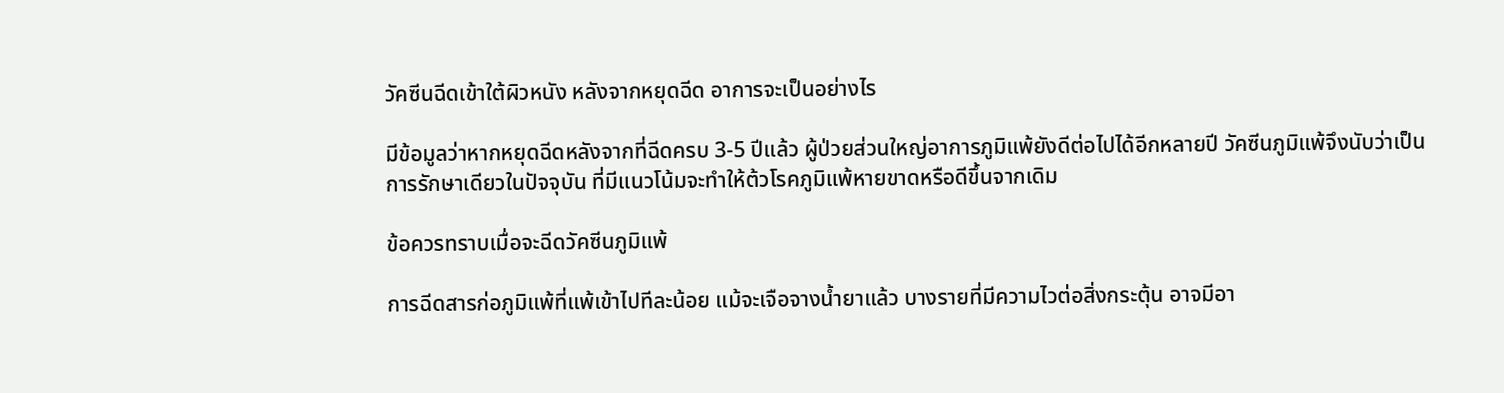วัคซีนฉีดเข้าใต้ผิวหนัง หลังจากหยุดฉีด อาการจะเป็นอย่างไร

มีข้อมูลว่าหากหยุดฉีดหลังจากที่ฉีดครบ 3-5 ปีแล้ว ผู้ป่วยส่วนใหญ่อาการภูมิแพ้ยังดีต่อไปได้อีกหลายปี วัคซีนภูมิแพ้จึงนับว่าเป็นการรักษาเดียวในปัจจุบัน ที่มีแนวโน้มจะทำให้ต้วโรคภูมิแพ้หายขาดหรือดีขึ้นจากเดิม

ข้อควรทราบเมื่อจะฉีดวัคซีนภูมิแพ้

การฉีดสารก่อภูมิแพ้ที่แพ้เข้าไปทีละน้อย แม้จะเจือจางน้ำยาแล้ว บางรายที่มีความไวต่อสิ่งกระตุ้น อาจมีอา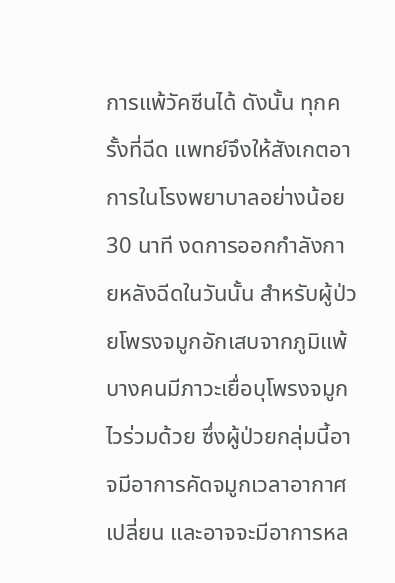การแพ้วัคซีนได้ ดังนั้น ทุกครั้งที่ฉีด แพทย์จึงให้สังเกตอาการในโรงพยาบาลอย่างน้อย 30 นาที งดการออกกำลังกายหลังฉีดในวันนั้น สำหรับผู้ป่วยโพรงจมูกอักเสบจากภูมิแพ้บางคนมีภาวะเยื่อบุโพรงจมูกไวร่วมด้วย ซึ่งผู้ป่วยกลุ่มนี้อาจมีอาการคัดจมูกเวลาอากาศเปลี่ยน และอาจจะมีอาการหล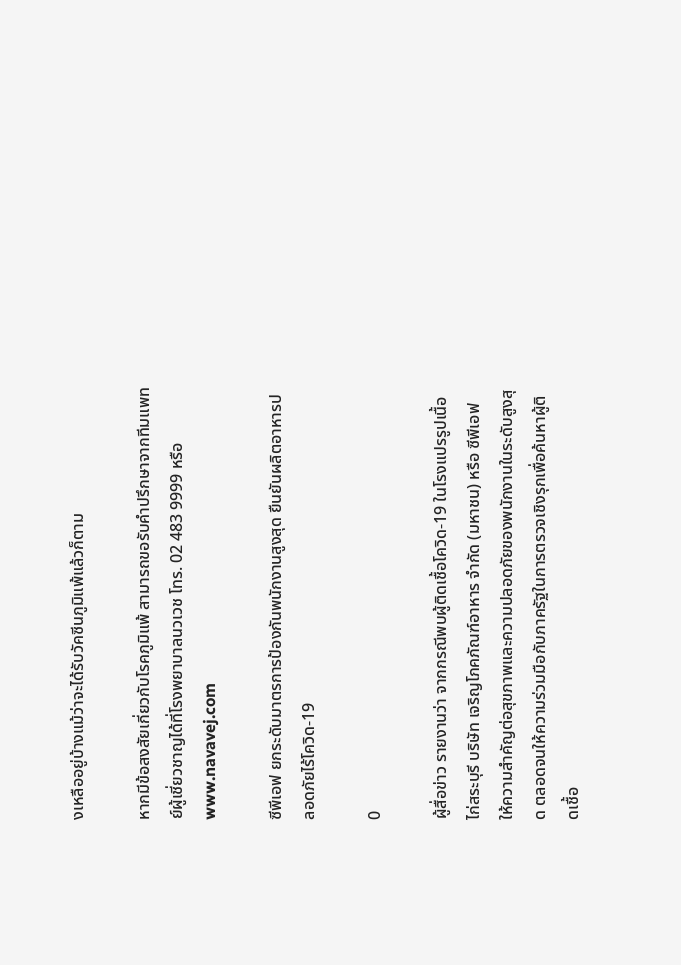งเหลืออยู่บ้างแม้ว่าจะได้รับวัคซีนภูมิแพ้แล้วก็ตาม

หากมีข้อสงสัยเกี่ยวกับโรคภูมิแพ้ สามารถขอรับคำปรึกษาจากทีมแพทย์ผู้เชี่ยวชาญได้ที่โรงพยาบาลนวเวช โทร. 02 483 9999 หรือ www.navavej.com

ซีพีเอฟ ยกระดับมาตรการป้องกันพนักงานสูงสุด ยืนยันผลิตอาหารปลอดภัยไร้โควิด-19

0

ผู้สื่อข่าว รายงานว่า จากกรณีพบผู้ติดเชื้อโควิด-19 ในโรงแปรรูปเนื้อไก่สระบุรี บริษัท เจริญโภคภัณฑ์อาหาร จำกัด (มหาชน) หรือ ซีพีเอฟ ให้ความสำคัญต่อสุขภาพและความปลอดภัยของพนักงานในระดับสูงสุด ตลอดจนให้ความร่วมมือกับภาครัฐในการตรวจเชิงรุกเพื่อค้นหาผู้ติดเชื้อ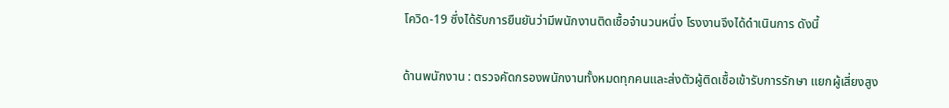โควิด-19 ซึ่งได้รับการยืนยันว่ามีพนักงานติดเชื้อจํานวนหนึ่ง โรงงานจึงได้ดำเนินการ ดังนี้

ด้านพนักงาน : ตรวจคัดกรองพนักงานทั้งหมดทุกคนและส่งตัวผู้ติดเชื้อเข้ารับการรักษา แยกผู้เสี่ยงสูง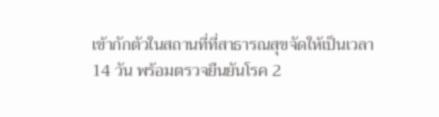เข้ากักตัวในสถานที่ที่สาธารณสุขจัดให้เป็นเวลา 14 วัน พร้อมตรวจยืนยันโรค 2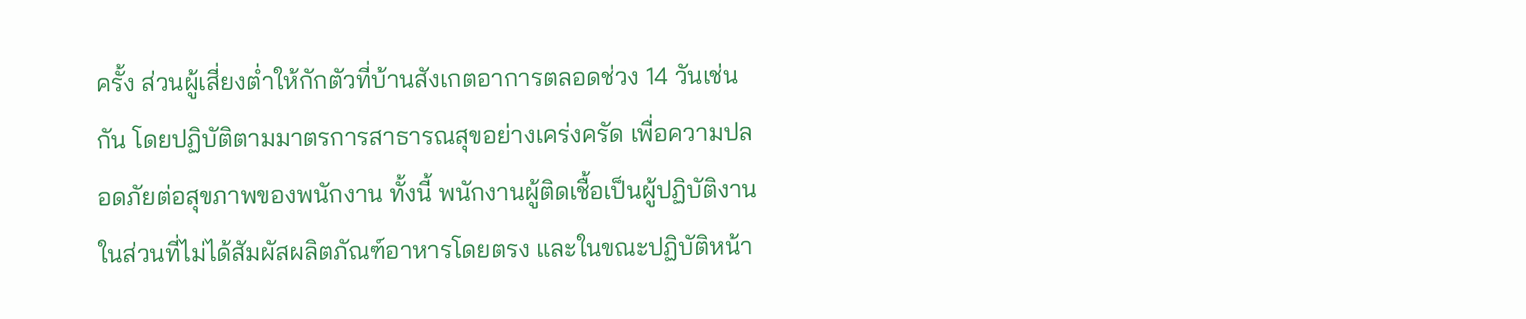ครั้ง ส่วนผู้เสี่ยงต่ำให้กักตัวที่บ้านสังเกตอาการตลอดช่วง 14 วันเช่นกัน โดยปฏิบัติตามมาตรการสาธารณสุขอย่างเคร่งครัด เพื่อความปลอดภัยต่อสุขภาพของพนักงาน ทั้งนี้ พนักงานผู้ติดเชื้อเป็นผู้ปฏิบัติงานในส่วนที่ไม่ได้สัมผัสผลิตภัณฑ์อาหารโดยตรง และในขณะปฏิบัติหน้า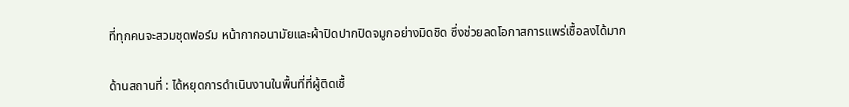ที่ทุกคนจะสวมชุดฟอร์ม หน้ากากอนามัยและผ้าปิดปากปิดจมูกอย่างมิดชิด ซึ่งช่วยลดโอกาสการแพร่เชื้อลงได้มาก

ด้านสถานที่ : ได้หยุดการดำเนินงานในพื้นที่ที่ผู้ติดเชื้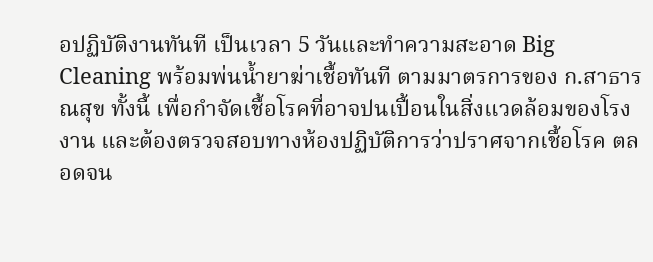อปฏิบัติงานทันที เป็นเวลา 5 วันและทําความสะอาด Big Cleaning พร้อมพ่นน้ำยาฆ่าเชื้อทันที ตามมาตรการของ ก.สาธารณสุข ทั้งนี้ เพื่อกำจัดเชื้อโรคที่อาจปนเปี้อนในสิ่งแวดล้อมของโรงงาน และต้องตรวจสอบทางห้องปฏิบัติการว่าปราศจากเชื้อโรค ตลอดจน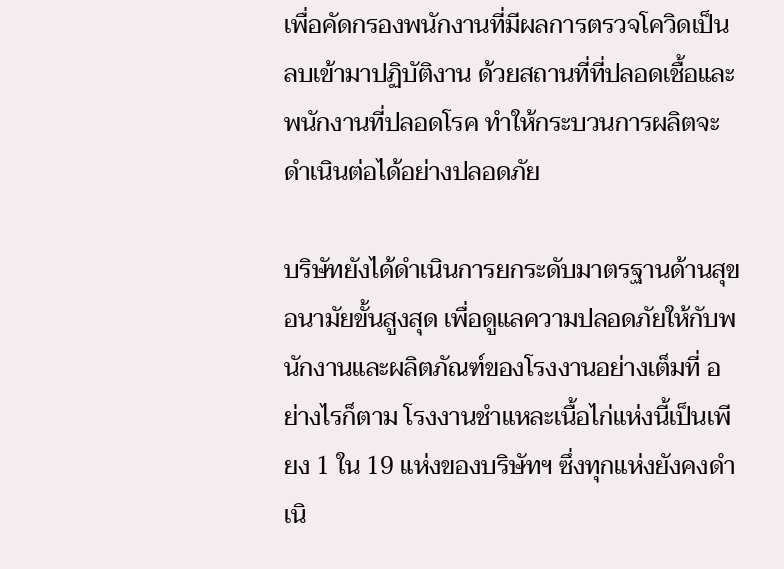เพื่อคัดกรองพนักงานที่มีผลการตรวจโควิดเป็นลบเข้ามาปฏิบัติงาน ด้วยสถานที่ที่ปลอดเชื้อและพนักงานที่ปลอดโรค ทำให้กระบวนการผลิตจะดำเนินต่อได้อย่างปลอดภัย

บริษัทยังได้ดําเนินการยกระดับมาตรฐานด้านสุขอนามัยขั้นสูงสุด เพื่อดูแลความปลอดภัยให้กับพนักงานและผลิตภัณฑ์ของโรงงานอย่างเต็มที่ อย่างไรก็ตาม โรงงานชำแหละเนื้อไก่แห่งนี้เป็นเพียง 1 ใน 19 แห่งของบริษัทฯ ซึ่งทุกแห่งยังคงดำเนิ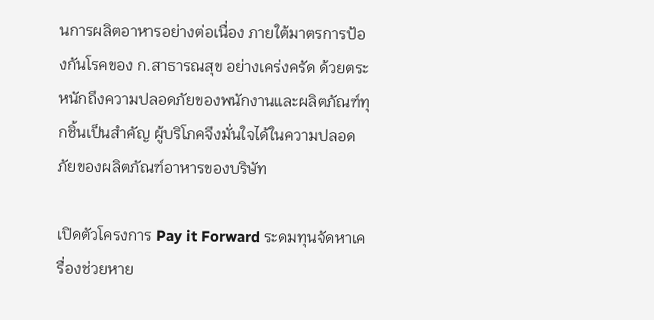นการผลิตอาหารอย่างต่อเนื่อง ภายใต้มาตรการป้องกันโรคของ ก.สาธารณสุข อย่างเคร่งครัด ด้วยตระหนักถึงความปลอดภัยของพนักงานและผลิตภัณฑ์ทุกชิ้นเป็นสำคัญ ผู้บริโภคจึงมั่นใจได้ในความปลอดภัยของผลิตภัณฑ์อาหารของบริษัท

เปิดตัวโครงการ Pay it Forward ระดมทุนจัดหาเครื่องช่วยหาย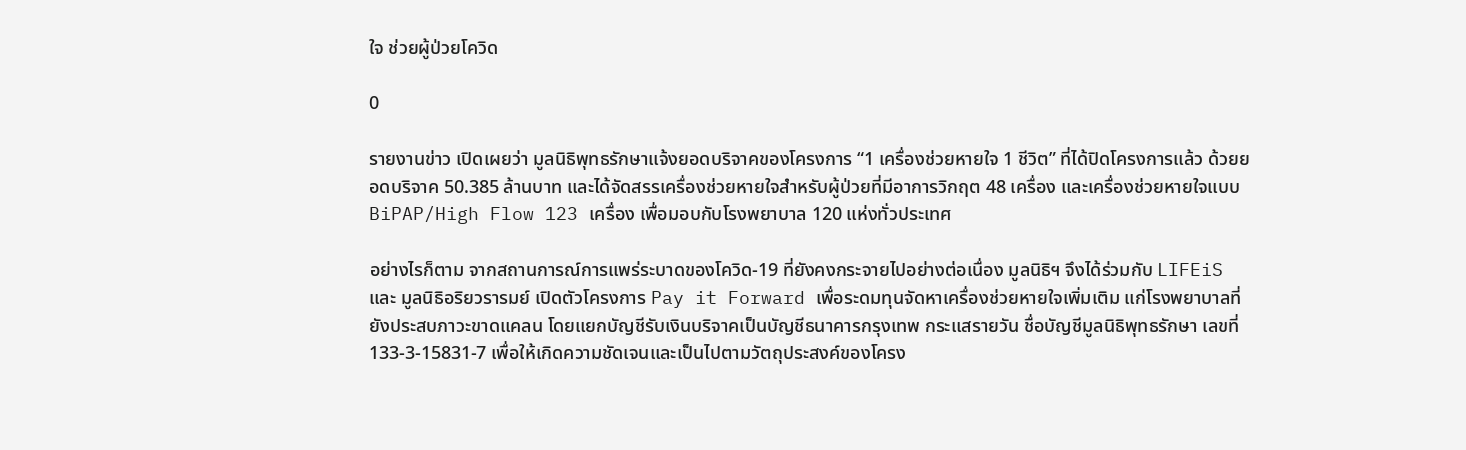ใจ ช่วยผู้ป่วยโควิด

0

รายงานข่าว เปิดเผยว่า มูลนิธิพุทธรักษาแจ้งยอดบริจาคของโครงการ “1 เครื่องช่วยหายใจ 1 ชีวิต” ที่ได้ปิดโครงการแล้ว ด้วยยอดบริจาค 50.385 ล้านบาท และได้จัดสรรเครื่องช่วยหายใจสำหรับผู้ป่วยที่มีอาการวิกฤต 48 เครื่อง และเครื่องช่วยหายใจแบบ BiPAP/High Flow 123 เครื่อง เพื่อมอบกับโรงพยาบาล 120 แห่งทั่วประเทศ

อย่างไรก็ตาม จากสถานการณ์การแพร่ระบาดของโควิด-19 ที่ยังคงกระจายไปอย่างต่อเนื่อง มูลนิธิฯ จึงได้ร่วมกับ LIFEiS และ มูลนิธิอริยวรารมย์ เปิดตัวโครงการ Pay it Forward เพื่อระดมทุนจัดหาเครื่องช่วยหายใจเพิ่มเติม แก่โรงพยาบาลที่ยังประสบภาวะขาดแคลน โดยแยกบัญชีรับเงินบริจาคเป็นบัญชีธนาคารกรุงเทพ กระแสรายวัน ชื่อบัญชีมูลนิธิพุทธรักษา เลขที่ 133-3-15831-7 เพื่อให้เกิดความชัดเจนและเป็นไปตามวัตถุประสงค์ของโครง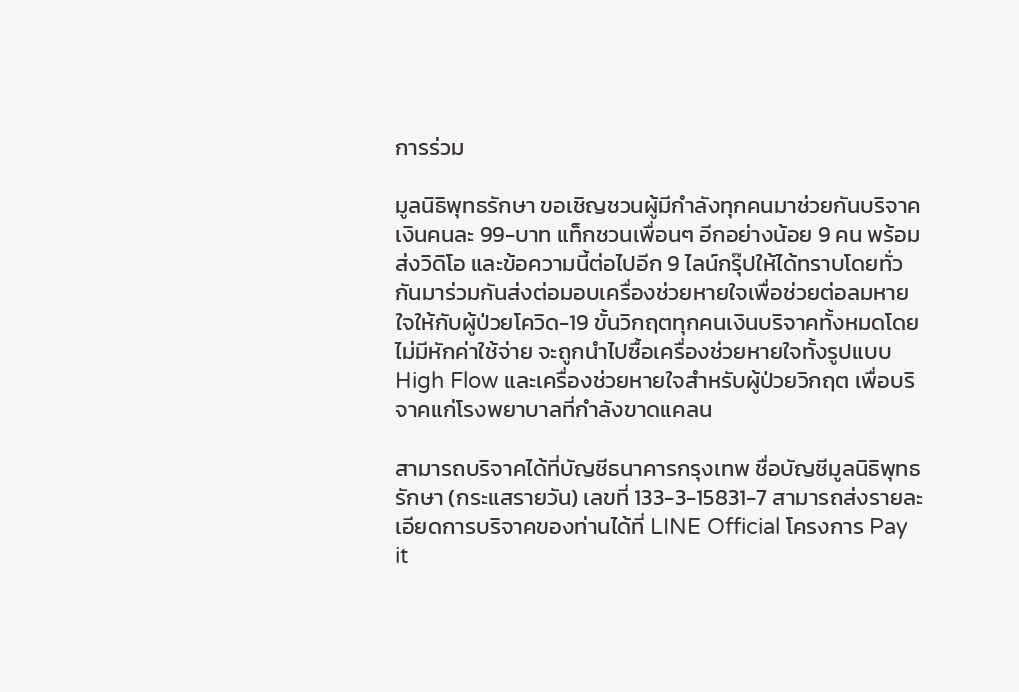การร่วม

มูลนิธิพุทธรักษา ขอเชิญชวนผู้มีกำลังทุกคนมาช่วยกันบริจาคเงินคนละ 99-บาท แท็กชวนเพื่อนๆ อีกอย่างน้อย 9 คน พร้อมส่งวิดิโอ และข้อความนี้ต่อไปอีก 9 ไลน์กรุ๊ปให้ได้ทราบโดยทั่วกันมาร่วมกันส่งต่อมอบเครื่องช่วยหายใจเพื่อช่วยต่อลมหายใจให้กับผู้ป่วยโควิด-19 ขั้นวิกฤตทุกคนเงินบริจาคทั้งหมดโดยไม่มีหักค่าใช้จ่าย จะถูกนำไปซื้อเครื่องช่วยหายใจทั้งรูปแบบ High Flow และเครื่องช่วยหายใจสำหรับผู้ป่วยวิกฤต เพื่อบริจาคแก่โรงพยาบาลที่กำลังขาดแคลน

สามารถบริจาคได้ที่บัญชีธนาคารกรุงเทพ ชื่อบัญชีมูลนิธิพุทธรักษา (กระแสรายวัน) เลขที่ 133-3-15831-7 สามารถส่งรายละเอียดการบริจาคของท่านได้ที่ LINE Official โครงการ Pay it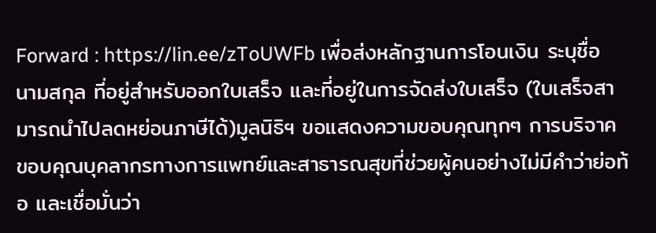Forward : https://lin.ee/zToUWFb เพื่อส่งหลักฐานการโอนเงิน ระบุชื่อ นามสกุล ที่อยู่สำหรับออกใบเสร็จ และที่อยู่ในการจัดส่งใบเสร็จ (ใบเสร็จสามารถนำไปลดหย่อนภาษีได้)มูลนิธิฯ ขอแสดงความขอบคุณทุกๆ การบริจาค ขอบคุณบุคลากรทางการแพทย์และสาธารณสุขที่ช่วยผู้คนอย่างไม่มีคำว่าย่อท้อ และเชื่อมั่นว่า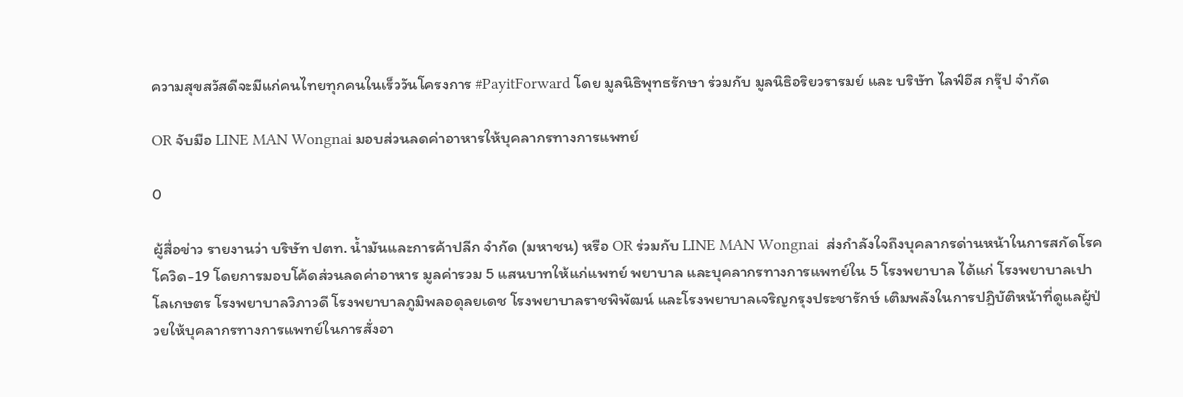ความสุขสวัสดีจะมีแก่คนไทยทุกคนในเร็ววันโครงการ #PayitForward โดย มูลนิธิพุทธรักษา ร่วมกับ มูลนิธิอริยวรารมย์ และ บริษัท ไลฟ์อีส กรุ๊ป จำกัด

OR จับมือ LINE MAN Wongnai มอบส่วนลดค่าอาหารให้บุคลากรทางการแพทย์

0

ผู้สื่อข่าว รายงานว่า บริษัท ปตท. น้ำมันและการค้าปลีก จำกัด (มหาชน) หรือ OR ร่วมกับ LINE MAN Wongnai  ส่งกำลังใจถึงบุคลากรด่านหน้าในการสกัดโรคโควิด-19 โดยการมอบโค้ดส่วนลดค่าอาหาร มูลค่ารวม 5 แสนบาทให้แก่แพทย์ พยาบาล และบุคลากรทางการแพทย์ใน 5 โรงพยาบาล ได้แก่ โรงพยาบาลเปาโลเกษตร โรงพยาบาลวิภาวดี โรงพยาบาลภูมิพลอดุลยเดช โรงพยาบาลราชพิพัฒน์ และโรงพยาบาลเจริญกรุงประชารักษ์ เติมพลังในการปฏิบัติหน้าที่ดูแลผู้ป่วยให้บุคลากรทางการแพทย์ในการสั่งอา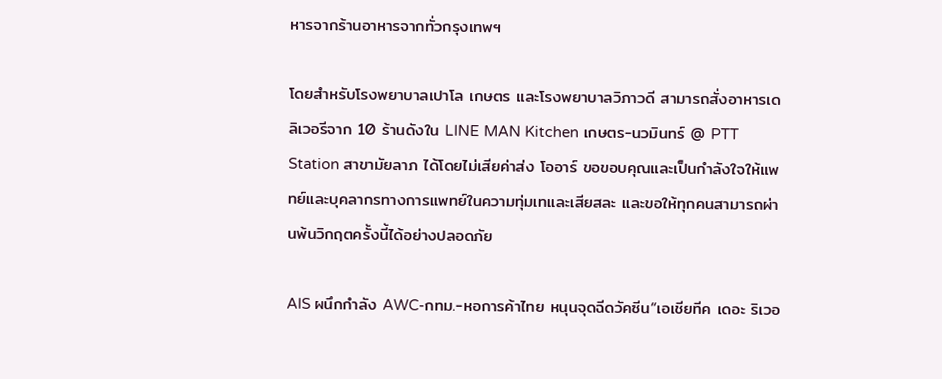หารจากร้านอาหารจากทั่วกรุงเทพฯ

โดยสำหรับโรงพยาบาลเปาโล เกษตร และโรงพยาบาลวิภาวดี สามารถสั่งอาหารเดลิเวอรีจาก 10 ร้านดังใน LINE MAN Kitchen เกษตร-นวมินทร์ @ PTT Station สาขามัยลาภ ได้โดยไม่เสียค่าส่ง โออาร์ ขอขอบคุณและเป็นกำลังใจให้แพทย์และบุคลากรทางการแพทย์ในความทุ่มเทและเสียสละ และขอให้ทุกคนสามารถผ่านพ้นวิกฤตครั้งนี้ได้อย่างปลอดภัย

AIS ผนึกกำลัง AWC-กทม.-หอการค้าไทย หนุนจุดฉีดวัคซีน“เอเชียทีค เดอะ ริเวอ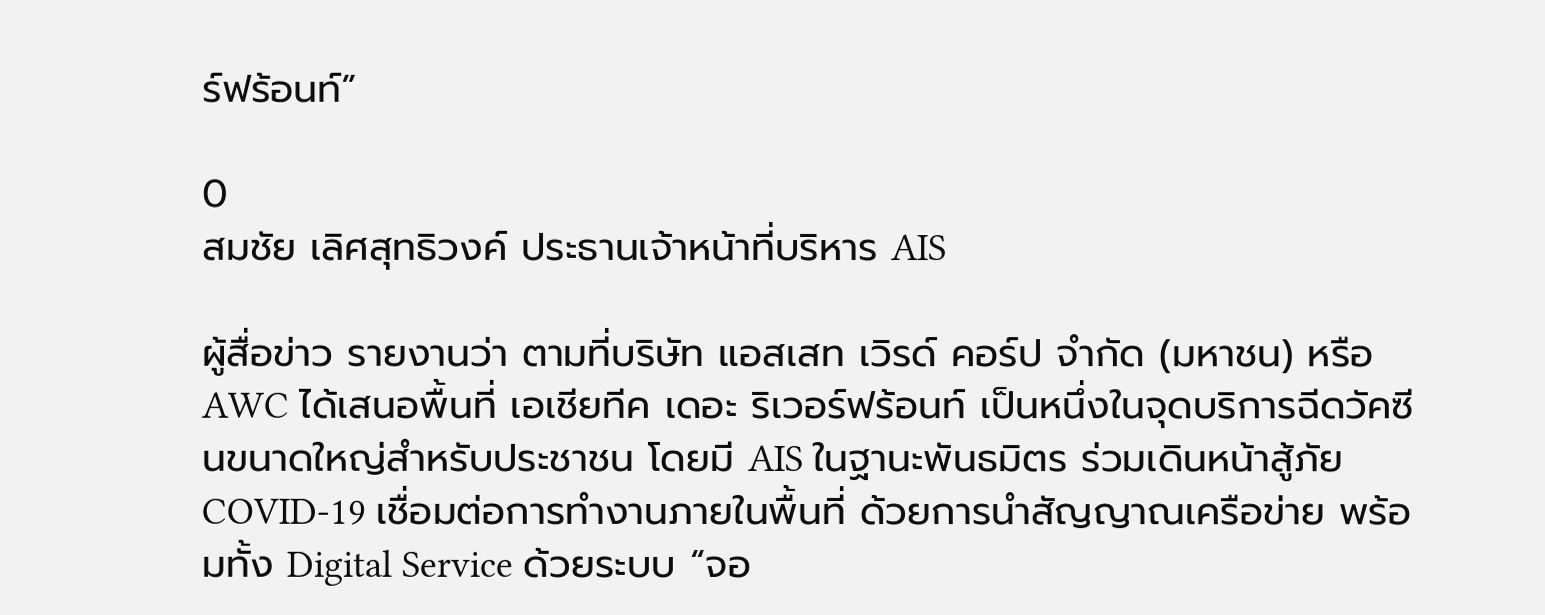ร์ฟร้อนท์”

0
สมชัย เลิศสุทธิวงค์ ประธานเจ้าหน้าที่บริหาร AIS

ผู้สื่อข่าว รายงานว่า ตามที่บริษัท แอสเสท เวิรด์ คอร์ป จำกัด (มหาชน) หรือ AWC ได้เสนอพื้นที่ เอเชียทีค เดอะ ริเวอร์ฟร้อนท์ เป็นหนึ่งในจุดบริการฉีดวัคซีนขนาดใหญ่สำหรับประชาชน โดยมี AIS ในฐานะพันธมิตร ร่วมเดินหน้าสู้ภัย COVID-19 เชื่อมต่อการทำงานภายในพื้นที่ ด้วยการนำสัญญาณเครือข่าย พร้อมทั้ง Digital Service ด้วยระบบ “จอ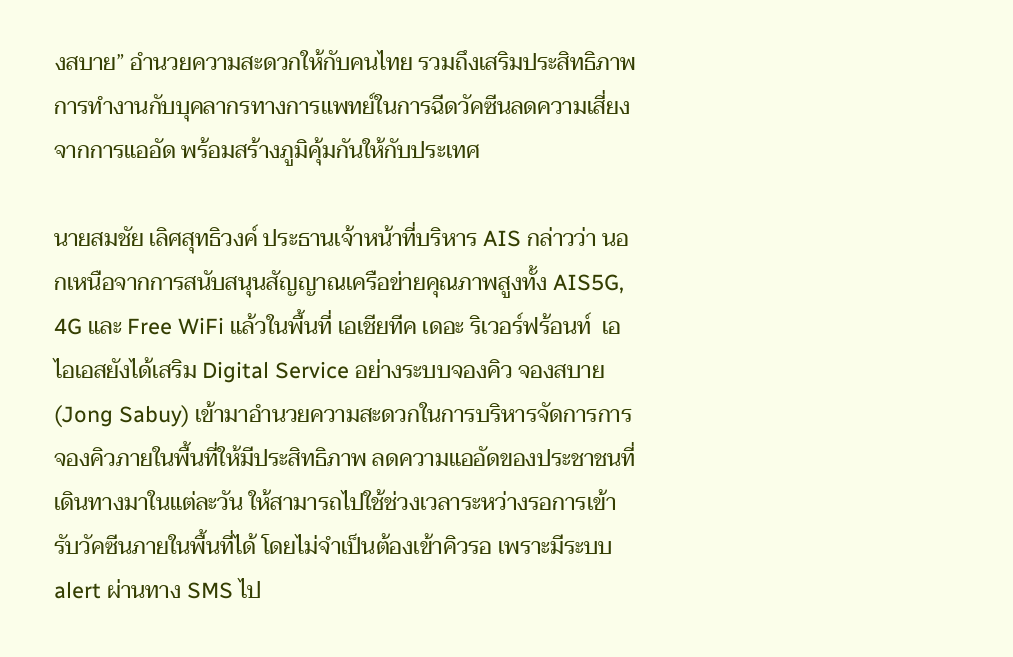งสบาย” อำนวยความสะดวกให้กับคนไทย รวมถึงเสริมประสิทธิภาพการทำงานกับบุคลากรทางการแพทย์ในการฉีดวัคซีนลดความเสี่ยงจากการแออัด พร้อมสร้างภูมิคุ้มกันให้กับประเทศ

นายสมชัย เลิศสุทธิวงค์ ประธานเจ้าหน้าที่บริหาร AIS กล่าวว่า นอกเหนือจากการสนับสนุนสัญญาณเครือข่ายคุณภาพสูงทั้ง AIS5G, 4G และ Free WiFi แล้วในพื้นที่ เอเชียทีค เดอะ ริเวอร์ฟร้อนท์  เอไอเอสยังได้เสริม Digital Service อย่างระบบจองคิว จองสบาย (Jong Sabuy) เข้ามาอำนวยความสะดวกในการบริหารจัดการการจองคิวภายในพื้นที่ให้มีประสิทธิภาพ ลดความแออัดของประชาชนที่เดินทางมาในแต่ละวัน ให้สามารถไปใช้ช่วงเวลาระหว่างรอการเข้ารับวัคซีนภายในพื้นที่ได้ โดยไม่จำเป็นต้องเข้าคิวรอ เพราะมีระบบ alert ผ่านทาง SMS ไป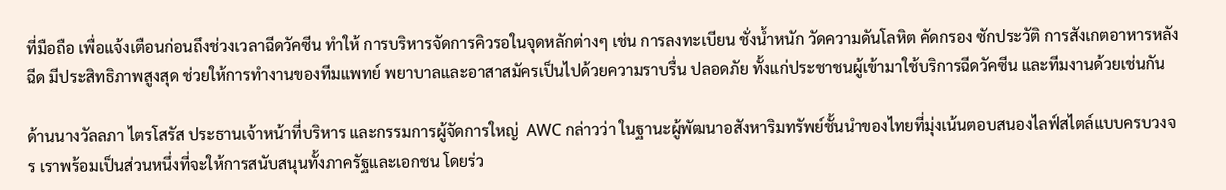ที่มือถือ เพื่อแจ้งเตือนก่อนถึงช่วงเวลาฉีดวัคซีน ทำให้ การบริหารจัดการคิวรอในจุดหลักต่างๆ เช่น การลงทะเบียน ชั่งน้ำหนัก วัดความดันโลหิต คัดกรอง ซักประวัติ การสังเกตอาหารหลังฉีด มีประสิทธิภาพสูงสุด ช่วยให้การทำงานของทีมแพทย์ พยาบาลและอาสาสมัครเป็นไปด้วยความราบรื่น ปลอดภัย ทั้งแก่ประชาชนผู้เข้ามาใช้บริการฉีดวัคซีน และทีมงานด้วยเช่นกัน

ด้านนางวัลลภา ไตรโสรัส ประธานเจ้าหน้าที่บริหาร และกรรมการผู้จัดการใหญ่  AWC กล่าวว่า ในฐานะผู้พัฒนาอสังหาริมทรัพย์ชั้นนำของไทยที่มุ่งเน้นตอบสนองไลฟ์สไตล์แบบครบวงจร เราพร้อมเป็นส่วนหนึ่งที่จะให้การสนับสนุนทั้งภาครัฐและเอกชน โดยร่ว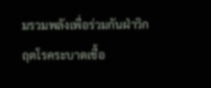มรวมพลังเพื่อร่วมกันฝ่าวิกฤตโรคระบาดเชื้อ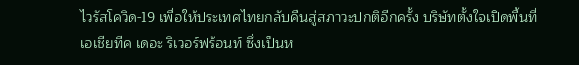ไวรัสโควิด-19 เพื่อให้ประเทศไทยกลับคืนสู่สภาวะปกติอีกครั้ง บริษัทตั้งใจเปิดพื้นที่ เอเชียทีค เดอะ ริเวอร์ฟร้อนท์ ซึ่งเป็นห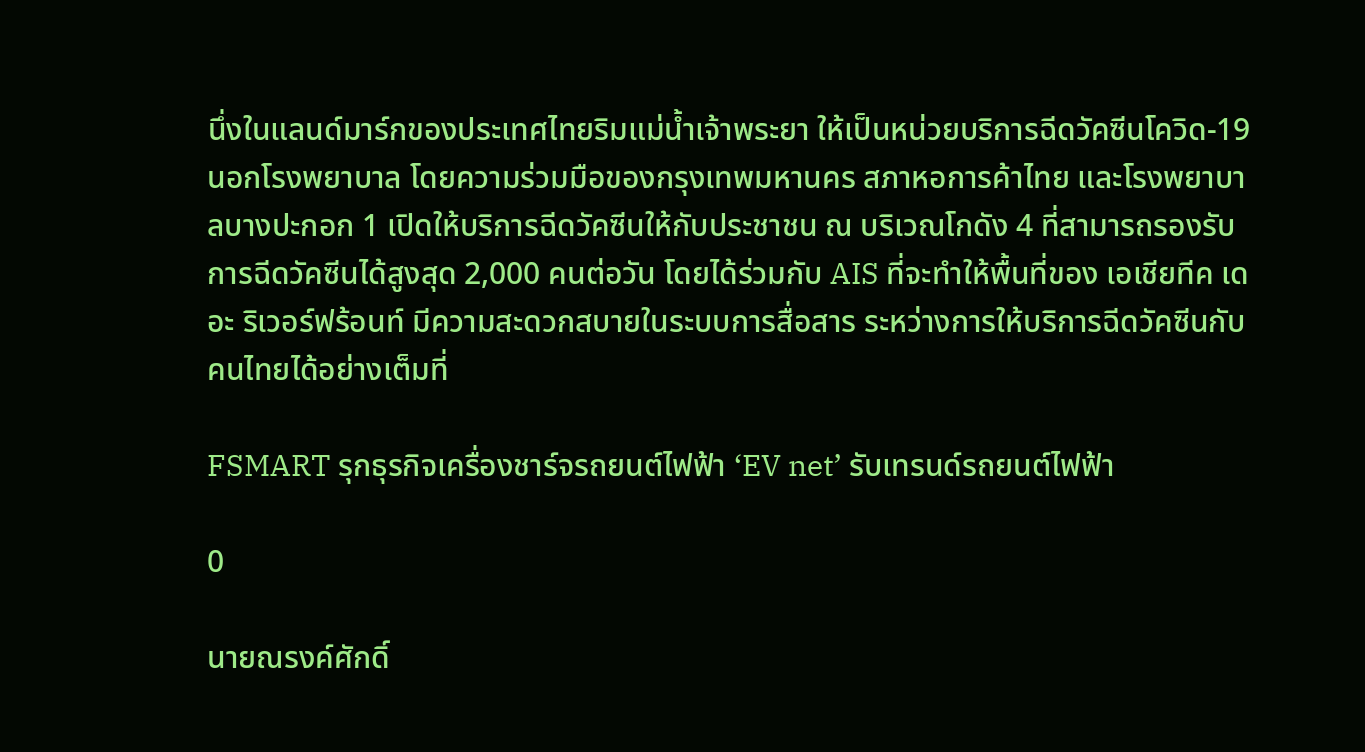นึ่งในแลนด์มาร์กของประเทศไทยริมแม่น้ำเจ้าพระยา ให้เป็นหน่วยบริการฉีดวัคซีนโควิด-19 นอกโรงพยาบาล โดยความร่วมมือของกรุงเทพมหานคร สภาหอการค้าไทย และโรงพยาบาลบางปะกอก 1 เปิดให้บริการฉีดวัคซีนให้กับประชาชน ณ บริเวณโกดัง 4 ที่สามารถรองรับการฉีดวัคซีนได้สูงสุด 2,000 คนต่อวัน โดยได้ร่วมกับ AIS ที่จะทำให้พื้นที่ของ เอเชียทีค เดอะ ริเวอร์ฟร้อนท์ มีความสะดวกสบายในระบบการสื่อสาร ระหว่างการให้บริการฉีดวัคซีนกับคนไทยได้อย่างเต็มที่

FSMART รุกธุรกิจเครื่องชาร์จรถยนต์ไฟฟ้า ‘EV net’ รับเทรนด์รถยนต์ไฟฟ้า

0

นายณรงค์ศักดิ์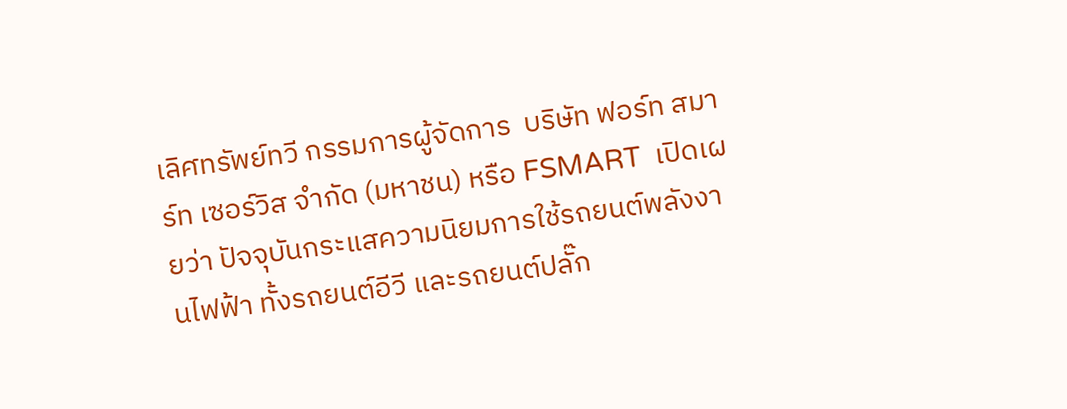เลิศทรัพย์ทวี กรรมการผู้จัดการ  บริษัท ฟอร์ท สมาร์ท เซอร์วิส จำกัด (มหาชน) หรือ FSMART  เปิดเผยว่า ปัจจุบันกระแสความนิยมการใช้รถยนต์พลังงานไฟฟ้า ทั้งรถยนต์อีวี และรถยนต์ปลั๊ก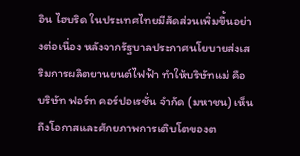อิน ไฮบริด ในประเทศไทยมีสัดส่วนเพิ่มขึ้นอย่างต่อเนื่อง หลังจากรัฐบาลประกาศนโยบายส่งเสริมการผลิตยานยนต์ไฟฟ้า ทำให้บริษัทแม่ คือ บริษัท ฟอร์ท คอร์ปอเรชั่น จำกัด (มหาชน) เห็นถึงโอกาสและศักยภาพการเติบโตของต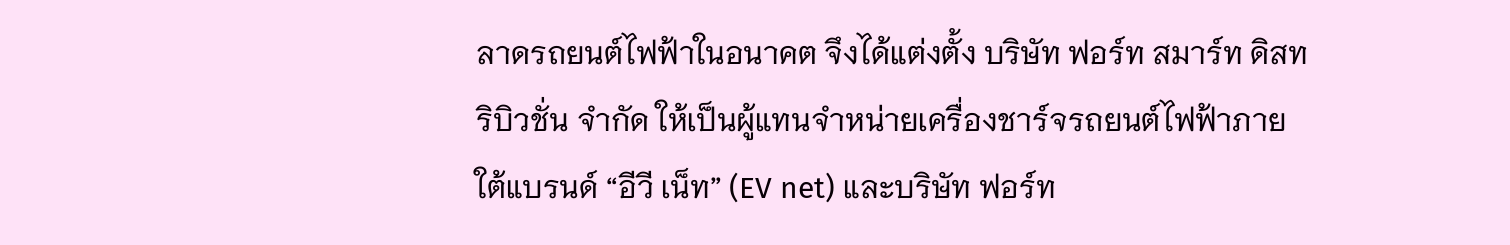ลาดรถยนต์ไฟฟ้าในอนาคต จึงได้แต่งตั้ง บริษัท ฟอร์ท สมาร์ท ดิสทริบิวชั่น จำกัด ให้เป็นผู้แทนจำหน่ายเครื่องชาร์จรถยนต์ไฟฟ้าภายใต้แบรนด์ “อีวี เน็ท” (EV net) และบริษัท ฟอร์ท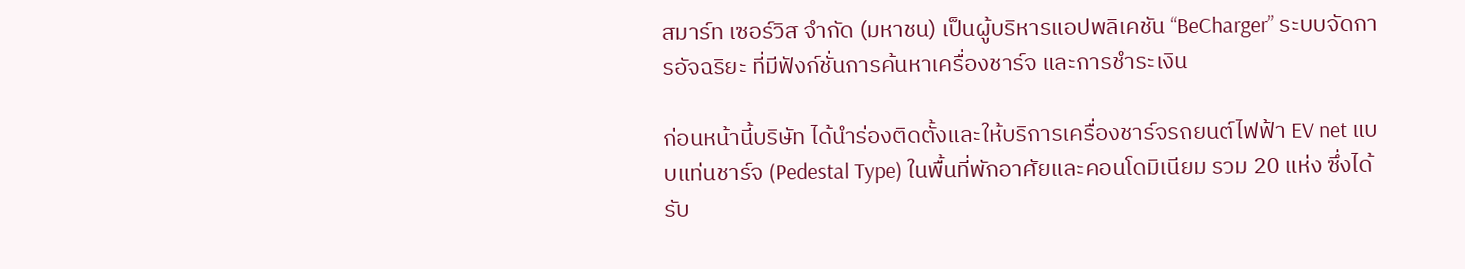สมาร์ท เซอร์วิส จำกัด (มหาชน) เป็นผู้บริหารแอปพลิเคชัน “BeCharger” ระบบจัดการอัจฉริยะ ที่มีฟังก์ชั่นการค้นหาเครื่องชาร์จ และการชำระเงิน

ก่อนหน้านี้บริษัท ได้นำร่องติดตั้งและให้บริการเครื่องชาร์จรถยนต์ไฟฟ้า EV net แบบแท่นชาร์จ (Pedestal Type) ในพื้นที่พักอาศัยและคอนโดมิเนียม รวม 20 แห่ง ซึ่งได้รับ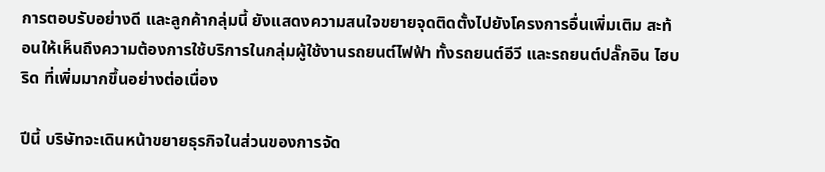การตอบรับอย่างดี และลูกค้ากลุ่มนี้ ยังแสดงความสนใจขยายจุดติดตั้งไปยังโครงการอื่นเพิ่มเติม สะท้อนให้เห็นถึงความต้องการใช้บริการในกลุ่มผู้ใช้งานรถยนต์ไฟฟ้า ทั้งรถยนต์อีวี และรถยนต์ปลั๊กอิน ไฮบริด ที่เพิ่มมากขึ้นอย่างต่อเนื่อง

ปีนี้ บริษัทจะเดินหน้าขยายธุรกิจในส่วนของการจัด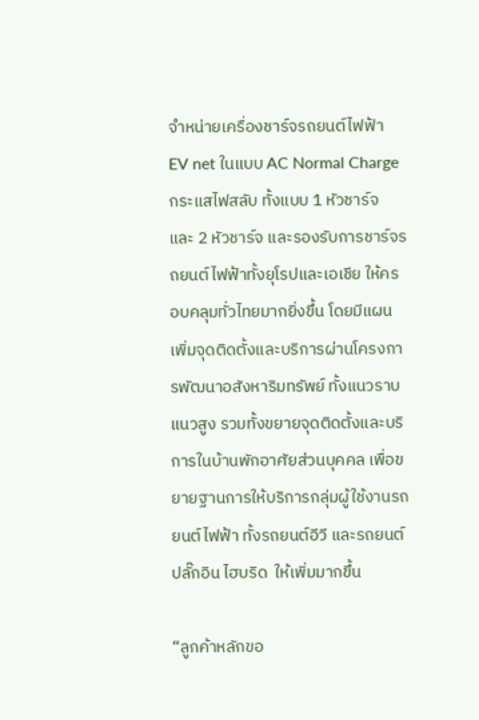จำหน่ายเครื่องชาร์จรถยนต์ไฟฟ้า EV net ในแบบ AC Normal Charge กระแสไฟสลับ ทั้งแบบ 1 หัวชาร์จ และ 2 หัวชาร์จ และรองรับการชาร์จรถยนต์ไฟฟ้าทั้งยุโรปและเอเชีย ให้ครอบคลุมทั่วไทยมากยิ่งขึ้น โดยมีแผนเพิ่มจุดติดตั้งและบริการผ่านโครงการพัฒนาอสังหาริมทรัพย์ ทั้งแนวราบ แนวสูง รวมทั้งขยายจุดติดตั้งและบริการในบ้านพักอาศัยส่วนบุคคล เพื่อขยายฐานการให้บริการกลุ่มผู้ใช้งานรถยนต์ไฟฟ้า ทั้งรถยนต์อีวี และรถยนต์ปลั๊กอิน ไฮบริด  ให้เพิ่มมากขึ้น

“ลูกค้าหลักขอ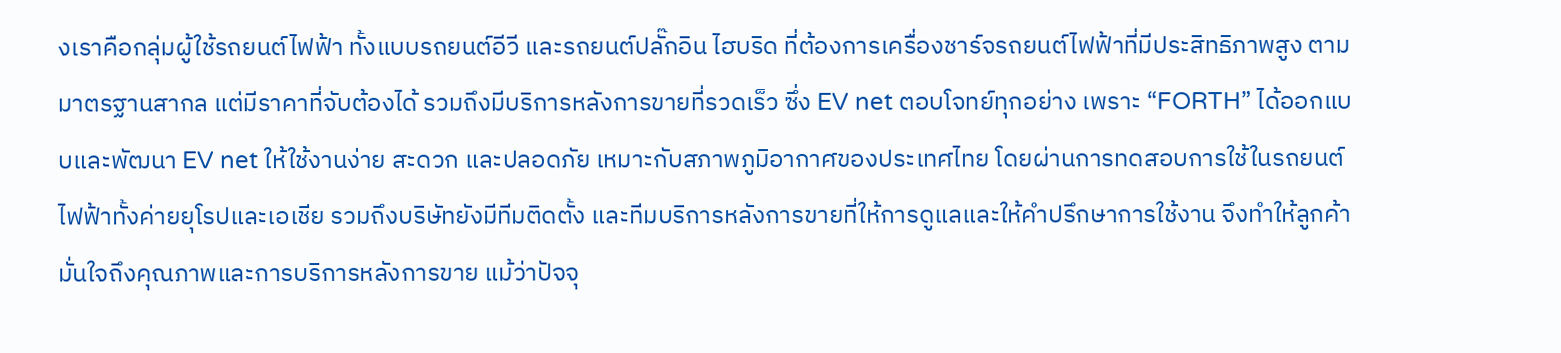งเราคือกลุ่มผู้ใช้รถยนต์ไฟฟ้า ทั้งแบบรถยนต์อีวี และรถยนต์ปลั๊กอิน ไฮบริด ที่ต้องการเครื่องชาร์จรถยนต์ไฟฟ้าที่มีประสิทธิภาพสูง ตามมาตรฐานสากล แต่มีราคาที่จับต้องได้ รวมถึงมีบริการหลังการขายที่รวดเร็ว ซึ่ง EV net ตอบโจทย์ทุกอย่าง เพราะ “FORTH” ได้ออกแบบและพัฒนา EV net ให้ใช้งานง่าย สะดวก และปลอดภัย เหมาะกับสภาพภูมิอากาศของประเทศไทย โดยผ่านการทดสอบการใช้ในรถยนต์ไฟฟ้าทั้งค่ายยุโรปและเอเชีย รวมถึงบริษัทยังมีทีมติดตั้ง และทีมบริการหลังการขายที่ให้การดูแลและให้คำปรึกษาการใช้งาน จึงทำให้ลูกค้ามั่นใจถึงคุณภาพและการบริการหลังการขาย แม้ว่าปัจจุ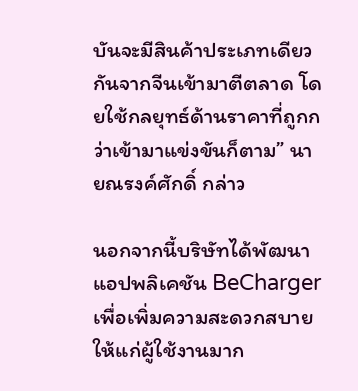บันจะมีสินค้าประเภทเดียวกันจากจีนเข้ามาตีตลาด โดยใช้กลยุทธ์ด้านราคาที่ถูกกว่าเข้ามาแข่งขันก็ตาม” นายณรงค์ศักดิ์ กล่าว

นอกจากนี้บริษัทได้พัฒนาแอปพลิเคชัน BeCharger เพื่อเพิ่มความสะดวกสบายให้แก่ผู้ใช้งานมาก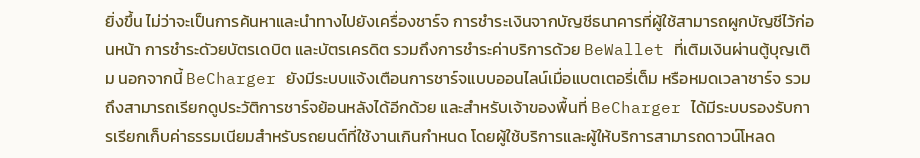ยิ่งขึ้น ไม่ว่าจะเป็นการค้นหาและนำทางไปยังเครื่องชาร์จ การชำระเงินจากบัญชีธนาคารที่ผู้ใช้สามารถผูกบัญชีไว้ก่อนหน้า การชำระดัวยบัตรเดบิต และบัตรเครดิต รวมถึงการชำระค่าบริการด้วย BeWallet ที่เติมเงินผ่านตู้บุญเติม นอกจากนี้ BeCharger ยังมีระบบแจ้งเตือนการชาร์จแบบออนไลน์เมื่อแบตเตอรี่เต็ม หรือหมดเวลาชาร์จ รวมถึงสามารถเรียกดูประวัติการชาร์จย้อนหลังได้อีกด้วย และสำหรับเจ้าของพื้นที่ BeCharger ได้มีระบบรองรับการเรียกเก็บค่าธรรมเนียมสำหรับรถยนต์ที่ใช้งานเกินกำหนด โดยผู้ใช้บริการและผู้ให้บริการสามารถดาวน์โหลด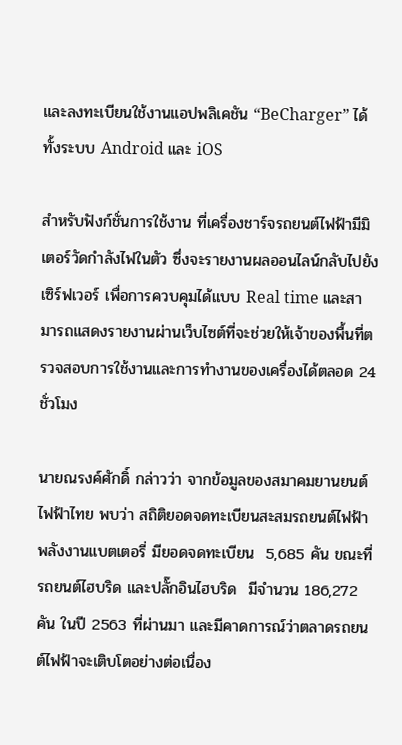และลงทะเบียนใช้งานแอปพลิเคชัน “BeCharger” ได้ทั้งระบบ Android และ iOS

สำหรับฟังก์ชั่นการใช้งาน ที่เครื่องชาร์จรถยนต์ไฟฟ้ามีมิเตอร์วัดกำลังไฟในตัว ซึ่งจะรายงานผลออนไลน์กลับไปยังเซิร์ฟเวอร์ เพื่อการควบคุมได้แบบ Real time และสามารถแสดงรายงานผ่านเว็บไซต์ที่จะช่วยให้เจ้าของพื้นที่ตรวจสอบการใช้งานและการทำงานของเครื่องได้ตลอด 24 ชั่วโมง

นายณรงค์ศักดิ์ กล่าวว่า จากข้อมูลของสมาคมยานยนต์ไฟฟ้าไทย พบว่า สถิติยอดจดทะเบียนสะสมรถยนต์ไฟฟ้า พลังงานแบตเตอรี่ มียอดจดทะเบียน  5,685 คัน ขณะที่รถยนต์ไฮบริด และปลั๊กอินไฮบริด  มีจำนวน 186,272 คัน ในปี 2563 ที่ผ่านมา และมีคาดการณ์ว่าตลาดรถยนต์ไฟฟ้าจะเติบโตอย่างต่อเนื่อง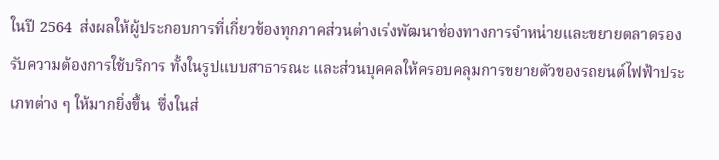ในปี 2564  ส่งผลให้ผู้ประกอบการที่เกี่ยวข้องทุกภาคส่วนต่างเร่งพัฒนาช่องทางการจำหน่ายและขยายตลาดรองรับความต้องการใช้บริการ ทั้งในรูปแบบสาธารณะ และส่วนบุคคลให้ครอบคลุมการขยายตัวของรถยนต์ไฟฟ้าประเภทต่าง ๆ ให้มากยิ่งขึ้น  ซึ่งในส่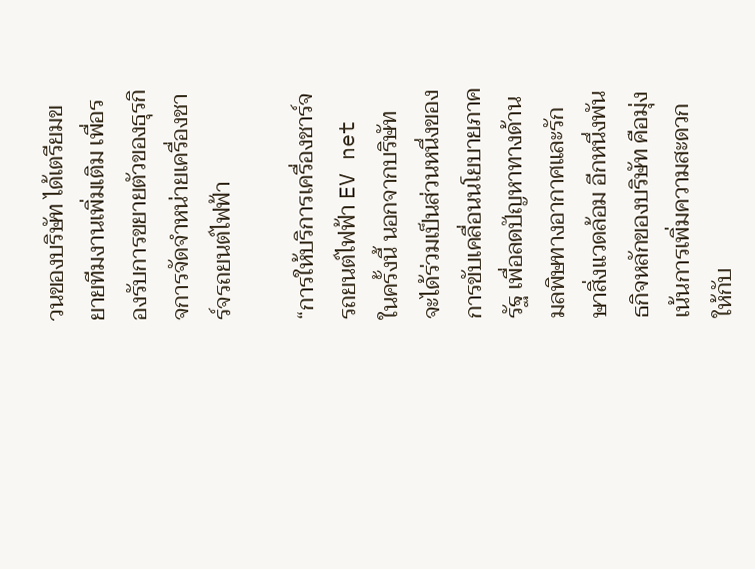วนของบริษัท ได้เตรียมขยายทีมงานเพิ่มเติม เพื่อรองรับการขยายตัวของธุรกิจการจัดจำหน่ายเครื่องชาร์จรถยนต์ไฟฟ้า

“การให้บริการเครื่องชาร์จรถยนต์ไฟฟ้า EV net  ในครั้งนี้ นอกจากบริษัท จะได้ร่วมเป็นส่วนหนึ่งของการขับเคลื่อนนโยบายภาครัฐ เพื่อลดปัญหาทางด้านมลพิษทางอากาศและรักษาสิ่งแวดล้อม อีกหนึ่งพันธกิจหลักของบริษัท คือมุ่งเน้นการเพิ่มความสะดวกให้กับ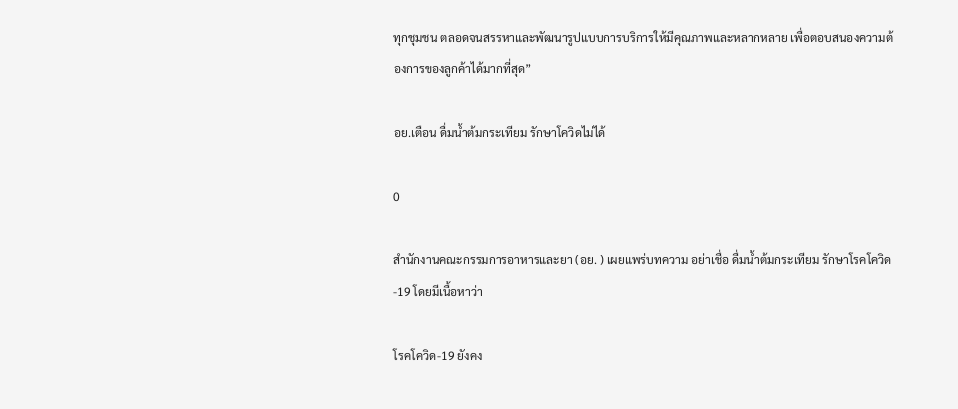ทุกชุมชน ตลอดจนสรรหาและพัฒนารูปแบบการบริการให้มีคุณภาพและหลากหลาย เพื่อตอบสนองความต้องการของลูกค้าได้มากที่สุด”

อย.เตือน ดื่มน้ำต้มกระเทียม รักษาโควิดไม่ได้

0

สำนักงานคณะกรรมการอาหารและยา (อย. ) เผยแพร่บทความ อย่าเชื่อ ดื่มน้ำต้มกระเทียม รักษาโรคโควิด-19 โดยมีเนื้อหาว่า

โรคโควิด-19 ยังคง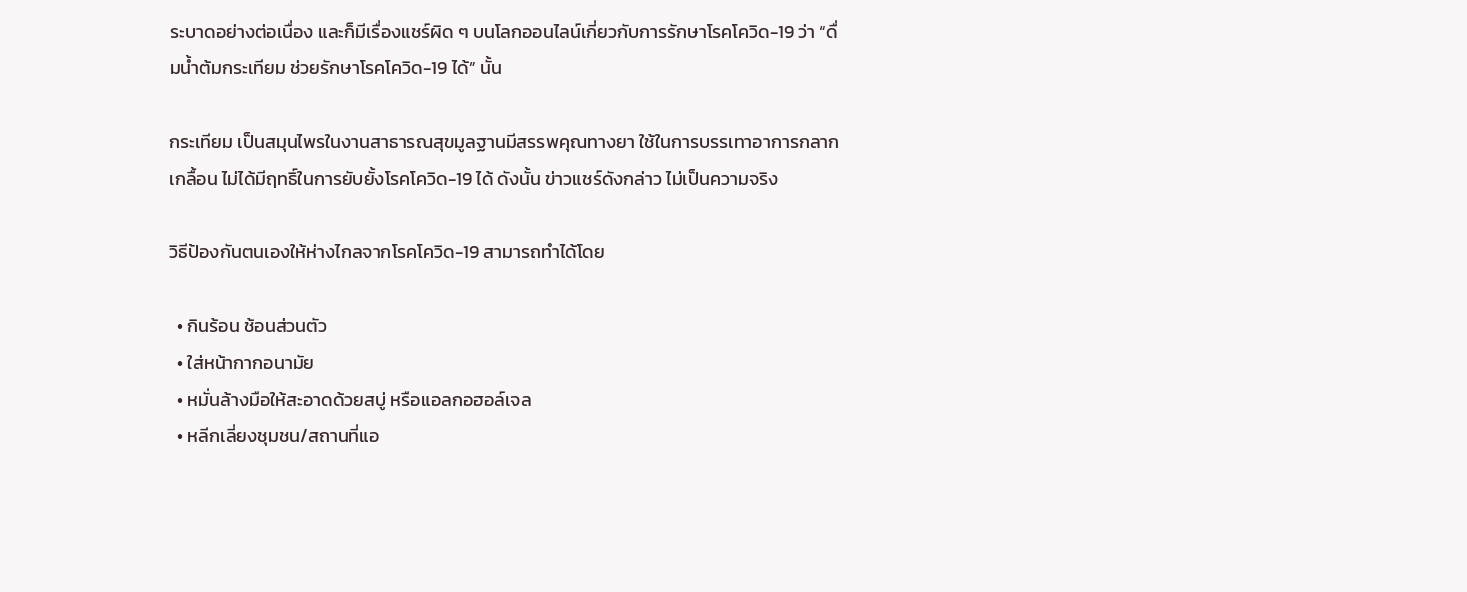ระบาดอย่างต่อเนื่อง และก็มีเรื่องแชร์ผิด ๆ บนโลกออนไลน์เกี่ยวกับการรักษาโรคโควิด-19 ว่า “ดื่มน้ำต้มกระเทียม ช่วยรักษาโรคโควิด-19 ได้” นั้น

กระเทียม เป็นสมุนไพรในงานสาธารณสุขมูลฐานมีสรรพคุณทางยา ใช้ในการบรรเทาอาการกลาก เกลื้อน ไม่ได้มีฤทธิ์ในการยับยั้งโรคโควิด-19 ได้ ดังนั้น ข่าวแชร์ดังกล่าว ไม่เป็นความจริง

วิธีป้องกันตนเองให้ห่างไกลจากโรคโควิด-19 สามารถทำได้โดย

  • กินร้อน ช้อนส่วนตัว
  • ใส่หน้ากากอนามัย
  • หมั่นล้างมือให้สะอาดด้วยสบู่ หรือแอลกอฮอล์เจล
  • หลีกเลี่ยงชุมชน/สถานที่แอ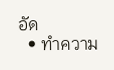อัด
  • ทำความ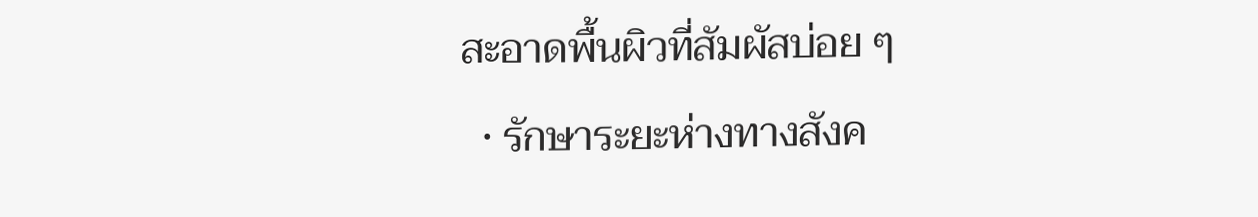สะอาดพื้นผิวที่สัมผัสบ่อย ๆ
  • รักษาระยะห่างทางสังค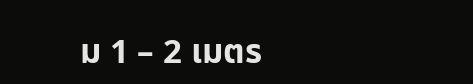ม 1 – 2 เมตร